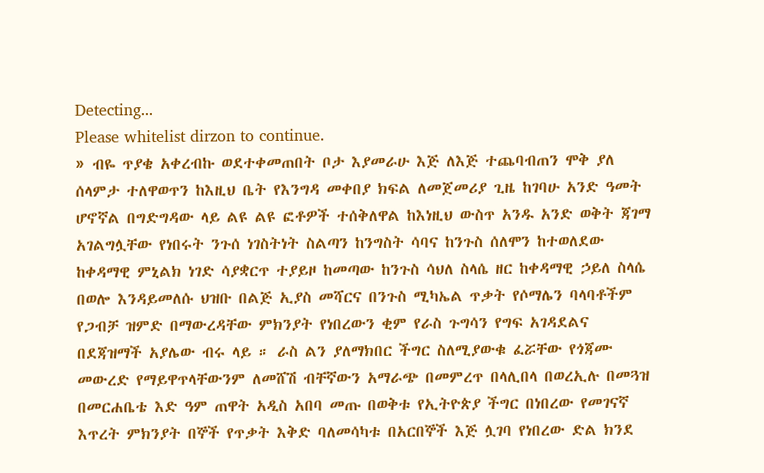Detecting...
Please whitelist dirzon to continue.
» ብዬ ጥያቄ አቀረብኩ ወደተቀመጠበት ቦታ እያመራሁ እጅ ለእጅ ተጨባብጠን ሞቅ ያለ ሰላምታ ተለዋወጥን ከእዚህ ቤት የእንግዳ መቀበያ ክፍል ለመጀመሪያ ጊዜ ከገባሁ አንድ ዓመት ሆኖኛል በግድግዳው ላይ ልዩ ልዩ ፎቶዎች ተሰቅለዋል ከእነዚህ ውስጥ አንዱ አንድ ወቅት ጃገማ አገልግሏቸው የነበሩት ንጉሰ ነገስትነት ስልጣን ከንግስት ሳባና ከንጉስ ሰለሞን ከተወለደው ከቀዳማዊ ምኒልክ ነገድ ሳያቋርጥ ተያይዞ ከመጣው ከንጉስ ሳህለ ስላሴ ዘር ከቀዳማዊ ኃይለ ስላሴ በወሎ እንዳይመለሱ ህዝቡ በልጅ ኢያስ መሻርና በንጉስ ሚካኤል ጥቃት የሶማሌን ባላባቶችም የጋብቻ ዝምድ በማውረዳቸው ምክንያት የነበረውን ቂም የራስ ጉግሳን የግፍ አገዳደልና በደጃዝማች አያሌው ብሩ ላይ ። ራስ ልን ያለማክበር ችግር ስለሚያውቁ ፈሯቸው የጎጃሙ መውረድ የማይዋጥላቸውንም ለመሸሽ ብቸኛውን አማራጭ በመምረጥ በላሊበላ በወረኢሉ በመጓዝ በመርሐቤቴ እድ ዓም ጠዋት አዲስ አበባ መጡ በወቅቱ የኢትዮጵያ ችግር በነበረው የመገናኛ እጥረት ምክንያት በኞች የጥቃት እቅድ ባለመሳካቱ በአርበኞች እጅ ሏገባ የነበረው ድል ክንደ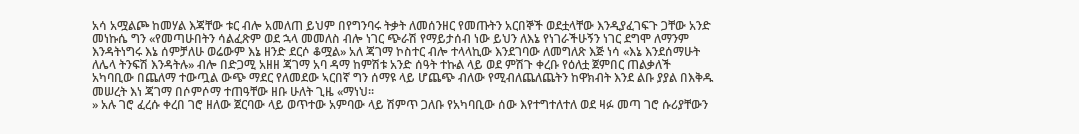አሳ አሟልጮ ከመሃል እጃቸው ቱር ብሎ አመለጠ ይህም በየግንባሩ ትቃት ለመሰንዘር የመጡትን አርበኞች ወደቷላቸው እንዲያፈገፍጉ ጋቸው አንድ መነኩሴ ግን «የመጣሁበትን ሳልፈጽም ወደ ኋላ መመለስ ብሎ ነገር ጭራሽ የማይታሰብ ነው ይህን ለእኔ የነገራችሁኝን ነገር ደግሞ ለማንም እንዳትነግሩ እኔ ሰምቻለሁ ወሬውም እኔ ዘንድ ደርሶ ቆሟል» አለ ጃገማ ኮስተር ብሎ ተላላኪው እንደገባው ለመግለጽ እጅ ነሳ «እኔ እንደሰማሁት ለሌላ ትንፍሽ እንዳትሉ» ብሎ በድጋሚ አዘዘ ጃገማ አባ ዳማ ከምሽቱ አንድ ሰዓት ተኩል ላይ ወደ ምሽጉ ቀረቡ የዕለቷ ጀምበር ጠልቃለች አካባቢው በጨለማ ተውጧል ውጭ ማደር የለመደው ኣርበኛ ግን ሰማዩ ላይ ሆጨጭ ብለው የሚብለጨለጨትን ከዋክብት እንደ ልቡ ያያል በእቅዱ መሠረት እነ ጃገማ በሶምሶማ ተጠዓቸው ዘቡ ሁለት ጊዜ «ማነህ።
» አሉ ገሮ ፈረሱ ቀረበ ገሮ ዘለው ጀርባው ላይ ወጥተው አምባው ላይ ሽምጥ ጋለቡ የአካባቢው ሰው እየተግተለተለ ወደ ዛፉ መጣ ገሮ ሱሪያቸውን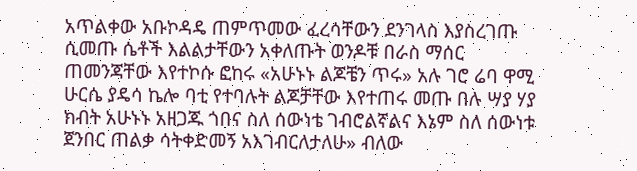አጥልቀው አቡኮዳዴ ጠምጥመው ፈረሳቸውን ደንገላስ እያስረገጡ ሲመጡ ሴቶች እልልታቸውን አቀለጡት ወንዶቹ በራስ ማሰር ጠመንጃቸው እየተኮሱ ፎከሩ «አሁኑኑ ልጆቼን ጥሩ» አሉ ገሮ ሬባ ዋሚ ሁርሴ ያዴሳ ኬሎ ባቲ የተባሉት ልጆቻቸው እየተጠሩ መጡ በሉ ሣያ ሃያ ክብት አሁኑኑ አዘጋጁ ጎበና ስለ ሰውነቴ ገብሮልኛልና እኔም ስለ ሰውነቱ ጀንበር ጠልቃ ሳትቀድመኝ አእገብርለታለሁ» ብለው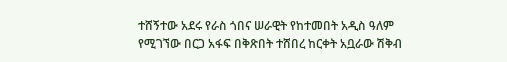ተሸኝተው አደሩ የራስ ጎበና ሠራዊት የከተመበት አዲስ ዓለም የሚገኘው በርጋ አፋፍ በቅጽበት ተሸበረ ከርቀት አቧራው ሽቅብ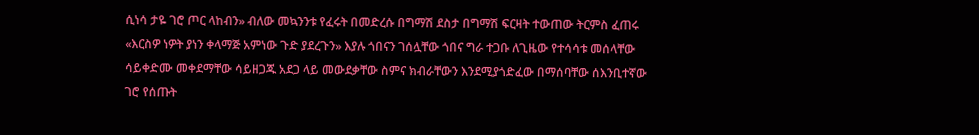ሲነሳ ታዬ ገሮ ጦር ላከብን» ብለው መኳንንቱ የፈሩት በመድረሱ በግማሽ ደስታ በግማሽ ፍርዛት ተውጠው ትርምስ ፈጠሩ «እርስዎ ነዎት ያነን ቀላማጅ አምነው ጉድ ያደረጉን» እያሉ ጎበናን ገሰሏቸው ጎበና ግራ ተጋቡ ለጊዜው የተሳሳቱ መሰላቸው ሳይቀድሙ መቀደማቸው ሳይዘጋጁ አደጋ ላይ መውደቃቸው ስምና ክብራቸውን እንደሚያጎድፈው በማሰባቸው ሰእንቢተኛው ገሮ የሰጡት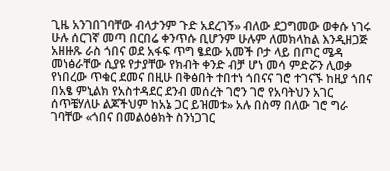ጊዜ አንገበገባቸው ብላታንም ጉድ አደረገኝ» ብለው ደጋግመው ወቀሱ ነገሩ ሁሉ ሰርገኛ መጣ በርበሬ ቀንጥሱ ቢሆንም ሁሉም ለመክላከል እንዲዘጋጅ አዘዙጹ ራስ ጎበና ወደ አፋፍ ጥግ ፄደው አመች ቦታ ላይ በጦር ሜዳ መነፅራቸው ሲያዩ የታያቸው የክብት ቀንድ ብቻ ሆነ መሳ ምድሯን ሊወቃ የነበረው ጥቁር ደመና በዚሁ በቅፅበት ተበተነ ጎበናና ገሮ ተገናኙ ከዚያ ጎበና በአፄ ምኒልክ የአስተዳደር ደንብ መሰረት ገሮን ገሮ የአባትህን አገር ሰጥቼሃለሁ ልጆችህም ከአኔ ጋር ይዝመቱ» አሉ በስማ በለው ገሮ ግራ ገባቸው «ጎበና በመልዕፅክት ስንነጋገር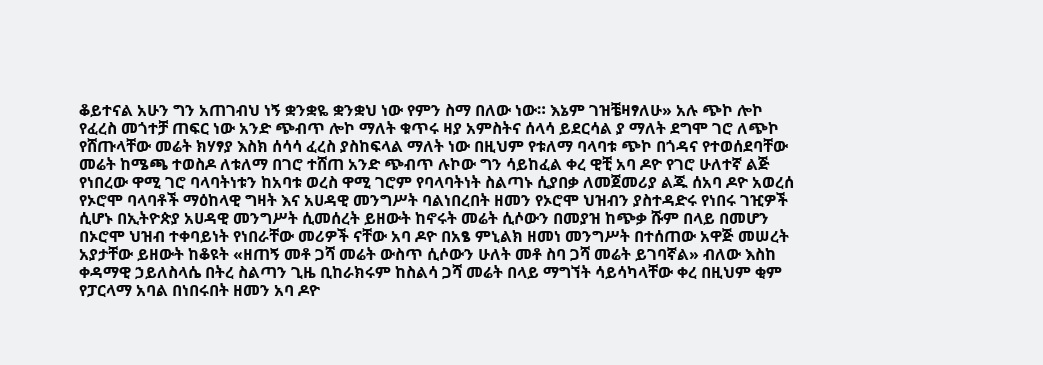ቆይተናል አሁን ግን አጠገብህ ነኝ ቋንቋዬ ቋንቋህ ነው የምን ስማ በለው ነው። እኔም ገዝቼዛፃለሁ» አሉ ጭኮ ሎኮ የፈረስ መጎተቻ ጠፍር ነው አንድ ጭብጥ ሎኮ ማለት ቁጥሩ ዛያ አምስትና ሰላሳ ይደርሳል ያ ማለት ደግሞ ገሮ ለጭኮ የሸጡላቸው መሬት ክሃፃያ እስክ ሰሳሳ ፈረስ ያስከፍላል ማለት ነው በዚህም የቱለማ ባላባቱ ጭኮ በጎዳና የተወሰደባቸው መሬት ከሜጫ ተወስዶ ለቱለማ በገሮ ተሸጠ አንድ ጭብጥ ሉኮው ግን ሳይከፈል ቀረ ዊቺ አባ ዶዮ የገሮ ሁለተኛ ልጅ የነበረው ዋሚ ገሮ ባላባትነቱን ከአባቱ ወረስ ዋሚ ገሮም የባላባትነት ስልጣኑ ሲያበቃ ለመጀመሪያ ልጁ ሰአባ ዶዮ አወረሰ የኦሮሞ ባላባቶች ማዕከላዊ ግዛት እና አሀዳዊ መንግሥት ባልነበረበት ዘመን የኦሮሞ ህዝብን ያስተዳድሩ የነበሩ ገዢዎች ሲሆኑ በኢትዮጵያ አሀዳዊ መንግሥት ሲመሰረት ይዘውት ከኖሩት መሬት ሲሶውን በመያዝ ከጭቃ ሹም በላይ በመሆን በኦሮሞ ህዝብ ተቀባይነት የነበራቸው መሪዎች ናቸው አባ ዶዮ በአፄ ምኒልክ ዘመነ መንግሥት በተሰጠው አዋጅ መሠረት አያታቸው ይዘውት ከቆዩት «ዘጠኝ መቶ ጋሻ መሬት ውስጥ ሲሶውን ሁለት መቶ ስባ ጋሻ መሬት ይገባኛል» ብለው እስከ ቀዳማዊ ኃይለስላሴ በትረ ስልጣን ጊዜ ቢከራክሩም ከስልሳ ጋሻ መሬት በላይ ማግኘት ሳይሳካላቸው ቀረ በዚህም ቂም የፓርላማ አባል በነበሩበት ዘመን አባ ዶዮ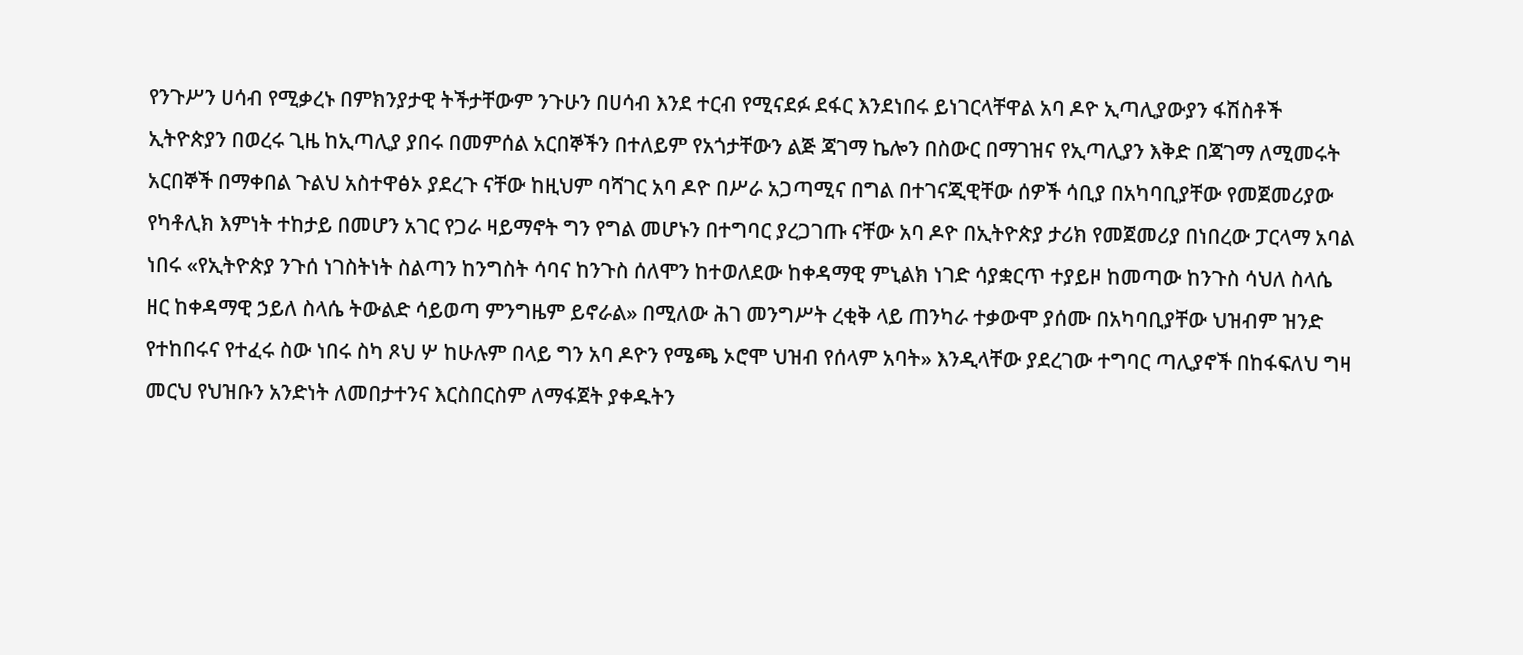የንጉሥን ሀሳብ የሚቃረኑ በምክንያታዊ ትችታቸውም ንጉሁን በሀሳብ እንደ ተርብ የሚናደፉ ደፋር እንደነበሩ ይነገርላቸዋል አባ ዶዮ ኢጣሊያውያን ፋሽስቶች ኢትዮጵያን በወረሩ ጊዜ ከኢጣሊያ ያበሩ በመምሰል አርበኞችን በተለይም የአጎታቸውን ልጅ ጃገማ ኬሎን በስውር በማገዝና የኢጣሊያን እቅድ በጃገማ ለሚመሩት አርበኞች በማቀበል ጉልህ አስተዋፅኦ ያደረጉ ናቸው ከዚህም ባሻገር አባ ዶዮ በሥራ አጋጣሚና በግል በተገናጂዊቸው ሰዎች ሳቢያ በአካባቢያቸው የመጀመሪያው የካቶሊክ እምነት ተከታይ በመሆን አገር የጋራ ዛይማኖት ግን የግል መሆኑን በተግባር ያረጋገጡ ናቸው አባ ዶዮ በኢትዮጵያ ታሪክ የመጀመሪያ በነበረው ፓርላማ አባል ነበሩ «የኢትዮጵያ ንጉሰ ነገስትነት ስልጣን ከንግስት ሳባና ከንጉስ ሰለሞን ከተወለደው ከቀዳማዊ ምኒልክ ነገድ ሳያቋርጥ ተያይዞ ከመጣው ከንጉስ ሳህለ ስላሴ ዘር ከቀዳማዊ ኃይለ ስላሴ ትውልድ ሳይወጣ ምንግዜም ይኖራል» በሚለው ሕገ መንግሥት ረቂቅ ላይ ጠንካራ ተቃውሞ ያሰሙ በአካባቢያቸው ህዝብም ዝንድ የተከበሩና የተፈሩ ስው ነበሩ ስካ ጾህ ሦ ከሁሉም በላይ ግን አባ ዶዮን የሜጫ ኦሮሞ ህዝብ የሰላም አባት» እንዲላቸው ያደረገው ተግባር ጣሊያኖች በከፋፍለህ ግዛ መርህ የህዝቡን አንድነት ለመበታተንና እርስበርስም ለማፋጀት ያቀዱትን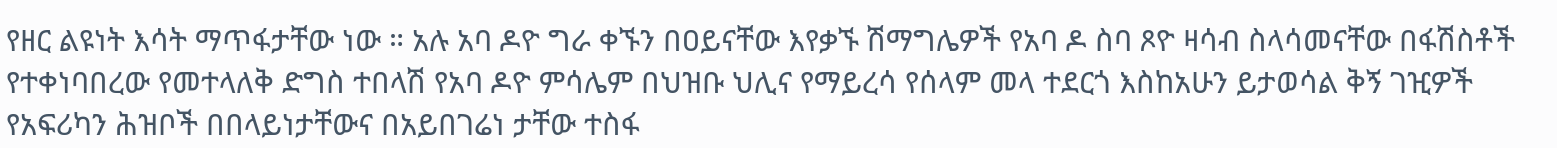የዘር ልዩነት እሳት ማጥፋታቸው ነው ። አሉ አባ ዶዮ ግራ ቀኙን በዐይናቸው እየቃኙ ሽማግሌዎች የአባ ዶ ስባ ጾዮ ዛሳብ ስላሳመናቸው በፋሽስቶች የተቀነባበረው የመተላለቅ ድግስ ተበላሽ የአባ ዶዮ ምሳሌም በህዝቡ ህሊና የማይረሳ የሰላም መላ ተደርጎ እስከአሁን ይታወሳል ቅኝ ገዢዎች የአፍሪካን ሕዝቦች በበላይነታቸውና በአይበገሬነ ታቸው ተስፋ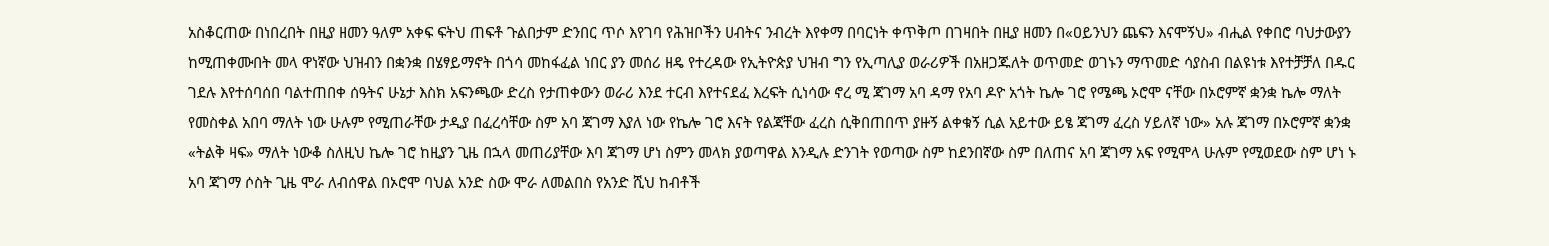አስቆርጠው በነበረበት በዚያ ዘመን ዓለም አቀፍ ፍትህ ጠፍቶ ጉልበታም ድንበር ጥሶ እየገባ የሕዝቦችን ሀብትና ንብረት እየቀማ በባርነት ቀጥቅጦ በገዛበት በዚያ ዘመን በ«ዐይንህን ጨፍን እናሞኝህ» ብሒል የቀበሮ ባህታውያን ከሚጠቀሙበት መላ ዋነኛው ህዝብን በቋንቋ በሄፃይማኖት በጎሳ መከፋፈል ነበር ያን መሰሪ ዘዴ የተረዳው የኢትዮጵያ ህዝብ ግን የኢጣሊያ ወራሪዎች በአዘጋጁለት ወጥመድ ወገኑን ማጥመድ ሳያስብ በልዩነቱ እየተቻቻለ በዱር ገደሉ እየተሰባሰበ ባልተጠበቀ ሰዓትና ሁኔታ እስክ አፍንጫው ድረስ የታጠቀውን ወራሪ እንደ ተርብ እየተናደፈ እረፍት ሲነሳው ኖረ ሚ ጃገማ አባ ዳማ የአባ ዶዮ አጎት ኬሎ ገሮ የሜጫ ኦሮሞ ናቸው በኦሮምኛ ቋንቋ ኬሎ ማለት የመስቀል አበባ ማለት ነው ሁሉም የሚጠራቸው ታዲያ በፈረሳቸው ስም አባ ጃገማ እያለ ነው የኬሎ ገሮ እናት የልጃቸው ፈረስ ሲቅበጠበጥ ያዙኝ ልቀቁኝ ሲል አይተው ይፄ ጃገማ ፈረስ ሃይለኛ ነው» አሉ ጃገማ በኦሮምኛ ቋንቋ «ትልቅ ዛፍ» ማለት ነውቆ ስለዚህ ኬሎ ገሮ ከዚያን ጊዜ በኋላ መጠሪያቸው እባ ጃገማ ሆነ ስምን መላክ ያወጣዋል እንዲሉ ድንገት የወጣው ስም ከደንበኛው ስም በለጠና አባ ጃገማ አፍ የሚሞላ ሁሉም የሚወደው ስም ሆነ ኑ አባ ጃገማ ሶስት ጊዜ ሞራ ለብሰዋል በኦሮሞ ባህል አንድ ስው ሞራ ለመልበስ የአንድ ሺህ ከብቶች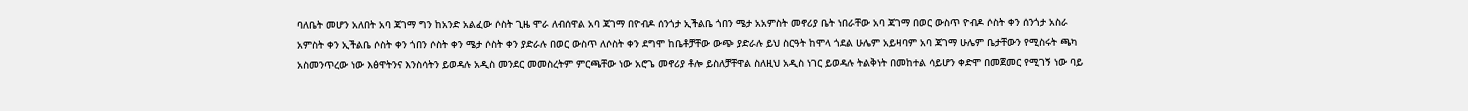ባለቤት መሆን አለበት አባ ጃገማ ግን ከአንድ አልፈው ሶስት ጊዜ ሞራ ለብሰዋል አባ ጃገማ በዮብዶ ሰንጎታ ኢችልቤ ጎበን ሜታ አአምስት መኖሪያ ቤት ነበራቸው አባ ጃገማ በወር ውስጥ ዮብዶ ሶስት ቀን ሰንጎታ አስራ አምስት ቀን ኢችልቤ ሶስት ቀን ጎበን ሶስት ቀን ሜታ ሶስት ቀን ያድራሉ በወር ውስጥ ለሶስት ቀን ደግሞ ከቤቶቻቸው ውጭ ያድራሉ ይህ ስርዓት ከሞላ ጎደል ሁሌም አይዛባም አባ ጃገማ ሁሌም ቤታቸውን የሚስሩት ጫካ አስመንጥረው ነው እፅዋትንና እንስሳትን ይወዳሉ አዲስ መንደር መመስረትም ምርጫቸው ነው አሮጌ መኖሪያ ቶሎ ይስለቻቸዋል ስለዚህ አዲስ ነገር ይወዳሉ ትልቅነት በመከተል ሳይሆን ቀድሞ በመጀመር የሚገኝ ነው ባይ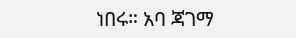ነበሩ። አባ ጃገማ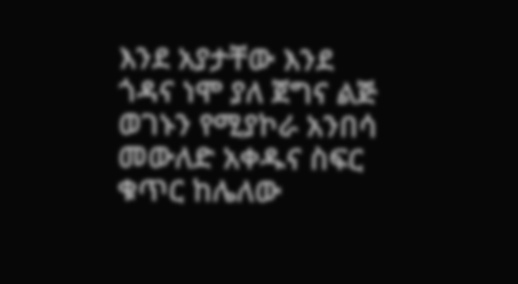እንደ አያታቸው እንደ ጎዳና ነሞ ያለ ጀግና ልጅ ወገኑን የሚያኮራ አንበሳ መውለድ አቀዱና ስፍር ቁጥር ከሌለው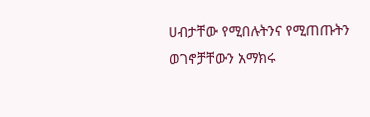ሀብታቸው የሚበሉትንና የሚጠጡትን ወገኖቻቸውን አማክሩ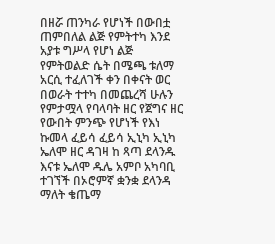በዘሯ ጠንካራ የሆነች በውበቷ ጠምበለል ልጅ የምትተካ እንደ አያቱ ግሥላ የሆነ ልጅ የምትወልድ ሴት በሜጫ ቱለማ አርሲ ተፈለገች ቀን በቀናት ወር በወራት ተተካ በመጨረሻ ሁሉን የምታሟላ የባላባት ዘር የጀግና ዘር የውበት ምንጭ የሆነች የእነ ኩመላ ፈይሳ ፈይሳ ኢኒካ ኢኒካ ኤለሞ ዘር ዳገዛ ከ ጻጣ ደላንዱ እናቱ ኤለሞ ዱሌ አምቦ አካባቢ ተገኘች በኦሮምኛ ቋንቋ ደላንዳ ማለት ቄጤማ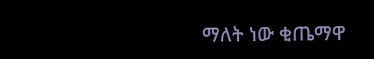ማለት ነው ቂጤማዋ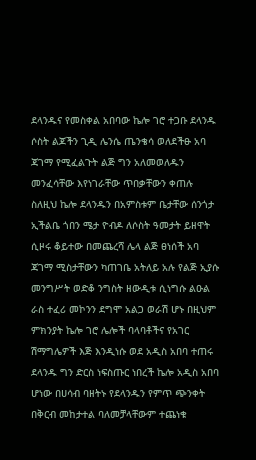ደላንዱና የመስቀል አበባው ኬሎ ገሮ ተጋቡ ደላንዱ ሶስት ልጆችን ጊዲ ሌንሴ ጤንቄሳ ወለደችፁ አባ ጃገማ የሚፈልጉት ልጅ ግን አለመወለዱን መንፈሳቸው እየነገራቸው ጥበቃቸውን ቀጠሉ ስለዚህ ኬሎ ደላንዱን በአምስቱም ቤታቸው ሰንጎታ ኢችልቤ ጎበን ሜታ ዮብዶ ለሶስት ዓመታት ይዘዋት ሲዞሩ ቆይተው በመጨረሻ ሌላ ልጅ ፀነሰች አባ ጃገማ ሚስታቸውን ካጠገቤ አትለይ አሉ የልጅ ኢያሱ መንግሥት ወድቆ ንግስት ዘውዲቱ ሲነግሱ ልዑል ራስ ተፈሪ መኮንን ደግሞ አልጋ ወራሽ ሆኑ በዚህም ምክንያት ኬሎ ገሮ ሌሎች ባላባቶችና የአገር ሽማግሌዎች እጅ እንዲነሱ ወደ አዲስ አበባ ተጠሩ ደላንዱ ግን ድርስ ነፍስጡር ነበረች ኬሎ አዲስ አበባ ሆነው በሀሳብ ባዘትኑ የደላንዱን የምጥ ጭንቀት በቅርብ መከታተል ባለመቻላቸውም ተጨነቁ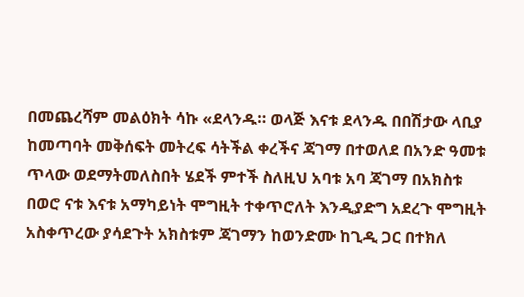በመጨረሻም መልዕክት ሳኩ «ደላንዱ። ወላጅ እናቱ ደላንዱ በበሽታው ላቢያ ከመጣባት መቅሰፍት መትረፍ ሳትችል ቀረችና ጃገማ በተወለደ በአንድ ዓመቱ ጥላው ወደማትመለስበት ሄደች ምተች ስለዚህ አባቱ አባ ጃገማ በአክስቱ በወሮ ናቱ እናቱ አማካይነት ሞግዚት ተቀጥሮለት እንዲያድግ አደረጉ ሞግዚት አስቀጥረው ያሳደጉት አክስቱም ጃገማን ከወንድሙ ከጊዲ ጋር በተክለ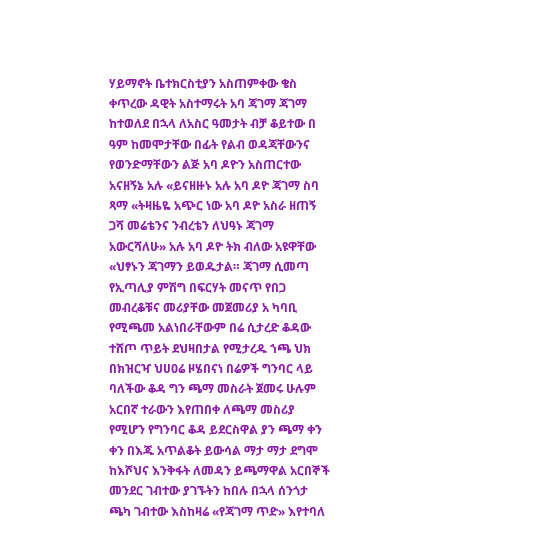ሃይማኖት ቤተክርስቲያን አስጠምቀው ቄስ ቀጥረው ዳዊት አስተማሩት አባ ጃገማ ጃገማ ከተወለደ በኋላ ለአስር ዓመታት ብቻ ቆይተው በ ዓም ከመሞታቸው በፊት የልብ ወዳጃቸውንና የወንድማቸውን ልጅ አባ ዶዮን አስጠርተው አናዘኝኔ አሉ «ይናዘዙኑ አሉ አባ ዶዮ ጃገማ ስባ ጻማ «ትዛዜዬ አጭር ነው አባ ዶዮ አስራ ዘጠኝ ጋሻ መሬቴንና ንብረቴን ለህዓኑ ጃገማ አውርሻለሁ» አሉ አባ ዶዮ ትክ ብለው አዩዋቸው «ህፃኑን ጃገማን ይወዱታል። ጃገማ ሲመጣ የኢጣሊያ ምሽግ በፍርሃት መናጥ የበጋ መብረቆቹና መሪያቸው መጀመሪያ አ ካባቢ የሚጫመ አልነበራቸውም በሬ ሲታረድ ቆዳው ተሸጦ ጥይት ደህዛበታል የሚታረዱ ኀጫ ህክ በክዝርዣ ህሀዐሬ ዞሄበናነ በሬዎች ግንባር ላይ ባለችው ቆዳ ግን ጫማ መስራት ጀመሩ ሁሉም አርበኛ ተራውን እየጠበቀ ለጫማ መስሪያ የሚሆን የግንባር ቆዳ ይደርስዋል ያን ጫማ ቀን ቀን በእጁ አጥልቆት ይውሳል ማታ ማታ ደግሞ ከእሾህና እንቅፋት ለመዳን ይጫማዋል አርበኞች መንደር ገብተው ያገኙትን ከበሉ በኋላ ሰንጎታ ጫካ ገብተው እስከዛሬ «የጃገማ ጥድ» እየተባለ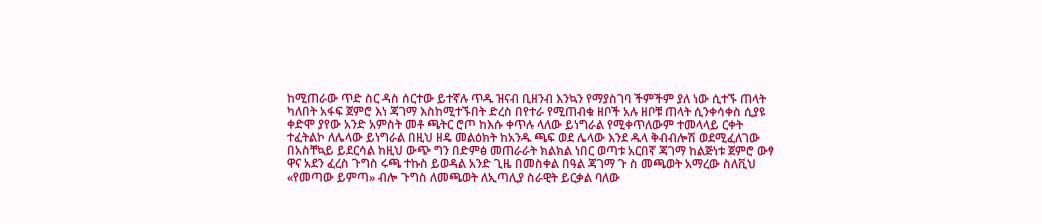ከሚጠራው ጥድ ስር ዳስ ሰርተው ይተኛሉ ጥዱ ዝናብ ቢዘንብ እንኳን የማያስገባ ችምችም ያለ ነው ሲተኙ ጠላት ካለበት አፋፍ ጀምሮ እነ ጃገማ እስከሚተኙበት ድረስ በየተራ የሚጠብቁ ዘቦች አሉ ዘቦቹ ጠላት ሲንቀሳቀስ ሲያዩ ቀድሞ ያየው አንድ አምስት መቶ ጫትር ሮጦ ከእሱ ቀጥሉ ላለው ይነግራል የሚቀጥለውም ተመላላይ ርቀት ተፈትልኮ ለሌላው ይነግራል በዚህ ዘዴ መልዕክት ከአንዱ ጫፍ ወደ ሌላው እንደ ዱላ ቅብብሎሽ ወደሚፈለገው በአስቸኳይ ይደርሳል ከዚህ ውጭ ግን በድምፅ መጠራራት ክልክል ነበር ወጣቱ አርበኛ ጃገማ ከልጅነቱ ጀምሮ ውፃ ዋና አደን ፈረስ ጉግስ ሩጫ ተኩስ ይወዳል አንድ ጊዜ በመስቀል በዓል ጃገማ ጉ ስ መጫወት አማረው ስለቪህ «የመጣው ይምጣ» ብሎ ጉግስ ለመጫወት ለኢጣሊያ ስራዊት ይርቃል ባለው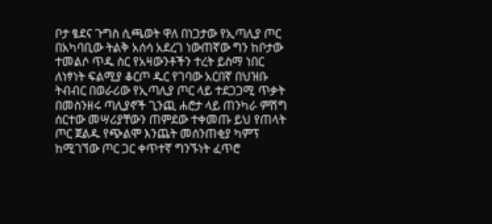ቦታ ፄደና ጉግስ ሲጫወት ዋለ በነጋታው የኢጣሊያ ጦር በአካባቢው ትልቅ አሰሳ አደረገ ነውጠኛው ግን ከቦታው ተመልሶ ጥዱ ስር የአዛውንቶችን ተረት ይስማ ነበር ለነፃነት ፍልሚያ ቆርጦ ዱር የገባው አርበኛ በህዝቡ ትብብር በወራሪው የኢጣሊያ ጦር ላይ ተደጋጋሚ ጥቃት በመስንዘሩ ጣሊያኖች ጊንጪ ሐሮታ ላይ ጠንካራ ምሽግ ሰርተው መሣሪያቸውን ጠምደው ተቀመጡ ይህ የጠላት ጦር ጀልዱ የጭልሞ እንጨት መሰንጠቂያ ካምፕ ከሚገኘው ጦር ጋር ቀጥተኛ ግንኙነት ፈጥሮ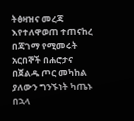ትፅዛዝና መረጃ እየተለዋወጠ ተጠናከረ በጃገማ የሚመሩት አርበኞች በሐሮታና በጀልዱ ጦር መካከል ያለውን ግንኙነት ካጤኑ በኋላ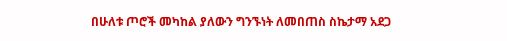በሁለቱ ጦሮች መካከል ያለውን ግንኙነት ለመበጠስ ስኬታማ አደጋ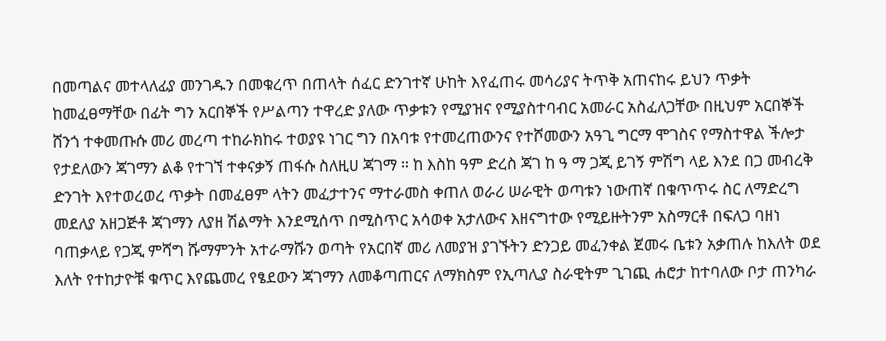በመጣልና መተላለፊያ መንገዱን በመቁረጥ በጠላት ሰፈር ድንገተኛ ሁከት እየፈጠሩ መሳሪያና ትጥቅ አጠናከሩ ይህን ጥቃት ከመፈፀማቸው በፊት ግን አርበኞች የሥልጣን ተዋረድ ያለው ጥቃቱን የሚያዝና የሚያስተባብር አመራር አስፈለጋቸው በዚህም አርበኞች ሸንጎ ተቀመጡሱ መሪ መረጣ ተከራክከሩ ተወያዩ ነገር ግን በአባቱ የተመረጠውንና የተሾመውን አዓጊ ግርማ ሞገስና የማስተዋል ችሎታ የታደለውን ጃገማን ልቆ የተገኘ ተቀናቃኝ ጠፋሱ ስለዚሀ ጃገማ ። ከ እስከ ዓም ድረስ ጃገ ከ ዓ ማ ጋጂ ይገኝ ምሽግ ላይ እንደ በጋ መብረቅ ድንገት እየተወረወረ ጥቃት በመፈፀም ላትን መፈታተንና ማተራመስ ቀጠለ ወራሪ ሠራዊት ወጣቱን ነውጠኛ በቁጥጥሩ ስር ለማድረግ መደለያ አዘጋጅቶ ጃገማን ለያዘ ሽልማት እንደሚሰጥ በሚስጥር አሳወቀ አታለውና እዘናግተው የሚይዙትንም አስማርቶ በፍለጋ ባዘነ ባጠቃላይ የጋጂ ምሻግ ሹማምንት አተራማሹን ወጣት የአርበኛ መሪ ለመያዝ ያገኙትን ድንጋይ መፈንቀል ጀመሩ ቤቱን አቃጠሉ ከእለት ወደ እለት የተከታዮቹ ቁጥር እየጨመረ የፄደውን ጃገማን ለመቆጣጠርና ለማክስም የኢጣሊያ ስራዊትም ጊገጪ ሐሮታ ከተባለው ቦታ ጠንካራ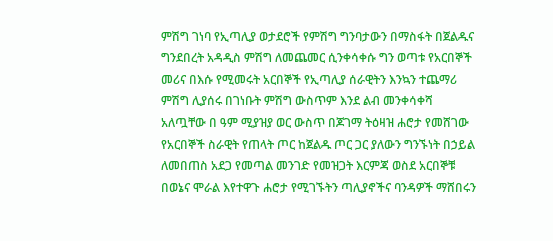ምሽግ ገነባ የኢጣሊያ ወታደሮች የምሽግ ግንባታውን በማስፋት በጀልዱና ግንደበረት አዳዲስ ምሽግ ለመጨመር ሲንቀሳቀሱ ግን ወጣቱ የአርበኞች መሪና በእሱ የሚመሩት አርበኞች የኢጣሊያ ሰራዊትን እንኳን ተጨማሪ ምሽግ ሊያሰሩ በገነቡት ምሽግ ውስጥም እንደ ልብ መንቀሳቀሻ አለጧቸው በ ዓም ሚያዝያ ወር ውስጥ በጆገማ ትዕዛዝ ሐሮታ የመሸገው የአርበኞች ስራዊት የጠላት ጦር ከጀልዱ ጦር ጋር ያለውን ግንኙነት በኃይል ለመበጠስ አደጋ የመጣል መንገድ የመዝጋት እርምጃ ወስደ አርበኞቹ በወኔና ሞራል እየተዋጉ ሐሮታ የሚገኙትን ጣሊያኖችና ባንዳዎች ማሸበሩን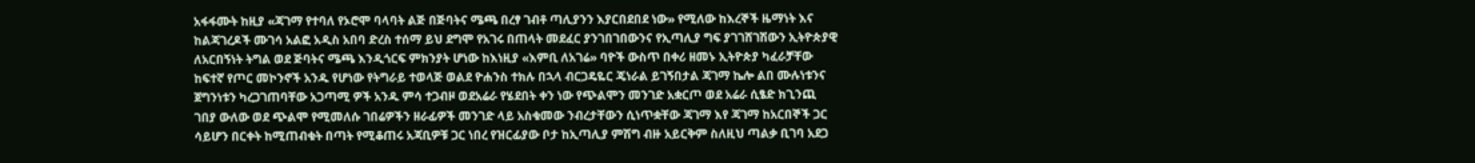አፋፋሙት ከዚያ «ጃገማ የተባለ የኦሮሞ ባላባት ልጅ በጅባትና ሜጫ በረፃ ገብቶ ጣሊያንን እያርበደበደ ነው» የሚለው ከእረኞች ዜማነት እና ከልጃገረዶች ሙገሳ አልፎ አዲስ አበባ ድረስ ተሰማ ይህ ደግሞ የአገሩ በጠላት መደፈር ያንገበገበውንና የኢጣሊያ ግፍ ያገገሸገሽውን ኢትዮጵያዊ ለአርበኝነት ትግል ወደ ጅባትና ሜጫ እንዲጎርፍ ምክንያት ሆነው ከእነዚያ «እምቢ ለአገሬ» ባዮች ውስጥ በቀሪ ዘመኑ ኢትዮጵያ ካፈራቻቸው ከፍተኛ የጦር መኮንኖች አንዱ የሆነው የትግራይ ተወላጅ ወልደ ዮሐንስ ተክሉ በኋላ ብርጋዴዬር ጄነራል ይገኝበታል ጃገማ ኬሎ ልበ ሙሉነቱንና ጀግንነቱን ካረጋገጠባቸው አጋጣሚ ዎች አንዱ ምሳ ተጋብዞ ወደአሬራ የሄደበት ቀን ነው የጭልሞን መንገድ አቋርጦ ወደ አሬራ ሲፄድ ክጊንጪ ገበያ ውለው ወደ ጭልሞ የሚመለሱ ገበሬዎችን ዘራፊዎች መንገድ ላይ አስቁመው ንብረታቸውን ሲነጥቋቸው ጃገማ እየ ጃገማ ከአርበኞች ጋር ሳይሆን በርቀት ከሚጠብቁት በጣት የሚቆጠሩ አጃቢዎቹ ጋር ነበረ የዝርፊያው ቦታ ከኢጣሊያ ምሽግ ብዙ አይርቅም ስለዚህ ጣልቃ ቢገባ አደጋ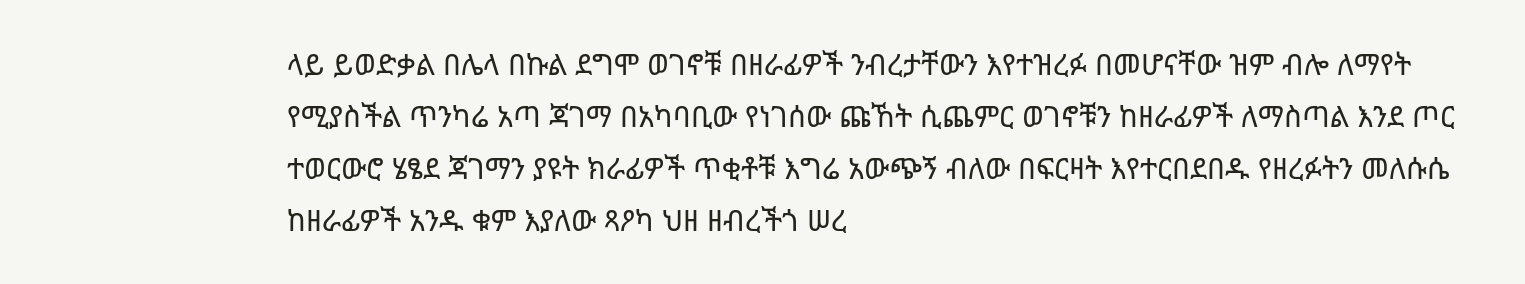ላይ ይወድቃል በሌላ በኩል ደግሞ ወገኖቹ በዘራፊዎች ንብረታቸውን እየተዝረፉ በመሆናቸው ዝም ብሎ ለማየት የሚያስችል ጥንካሬ አጣ ጃገማ በአካባቢው የነገሰው ጩኸት ሲጨምር ወገኖቹን ከዘራፊዎች ለማስጣል እንደ ጦር ተወርውሮ ሄፄደ ጃገማን ያዩት ክራፊዎች ጥቂቶቹ እግሬ አውጭኝ ብለው በፍርዛት እየተርበደበዱ የዘረፉትን መለሱሴ ከዘራፊዎች አንዱ ቁም እያለው ጻዖካ ህዘ ዘብረችጎ ሠረ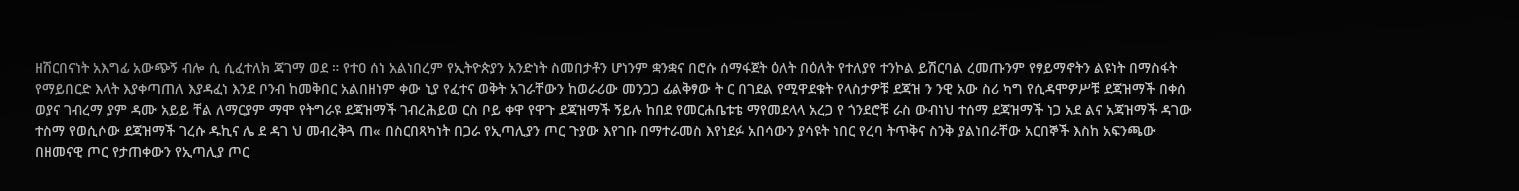ዘሽርበናነት አእግፊ አውጭኝ ብሎ ሲ ሲፈተለክ ጃገማ ወደ ። የተዐ ሰነ አልነበረም የኢትዮጵያን አንድነት ስመበታቶን ሆነንም ቋንቋና በሮሱ ሰማፋጀት ዕለት በዕለት የተለያየ ተንኮል ይሽርባል ረመጡንም የፃይማኖትን ልዩነት በማስፋት የማይበርድ እላት እያቀጣጠለ እያዳፈነ እንደ ቦንብ ከመቅበር አልበዘነም ቀው ኒያ የፈተና ወቅት አገራቸውን ከወራሪው መንጋጋ ፊልቅፃው ት ር በገደል የሚዋደቁት የላስታዎቹ ደጃዝ ን ንዊ አው ስሪ ካግ የሲዳሞዎሥቹ ደጃዝማች በቀሰ ወያና ገብረማ ያም ዳሙ አይይ ቸል ለማርያም ማሞ የትግራዩ ደጃዝማች ገብረሕይወ ርስ ቦይ ቀዋ የዋጉ ደጃዝማች ኝይሉ ከበደ የመርሐቤቱቴ ማየመደላላ አረጋ የ ጎንደሮቹ ራስ ውብነህ ተሰማ ደጃዝማች ነጋ አደ ልና አጃዝማች ዳገው ተስማ የወሲሶው ደጃዝማች ገረሱ ዱኪና ሌ ደ ዳገ ህ መብረቅጓ ጠ« በስርበጻካነት በጋራ የኢጣሊያን ጦር ጉያው እየገቡ በማተራመስ እየነደፉ አበሳውን ያሳዩት ነበር የረባ ትጥቅና ስንቅ ያልነበራቸው አርበኞች እስከ አፍንጫው በዘመናዊ ጦር የታጠቀውን የኢጣሊያ ጦር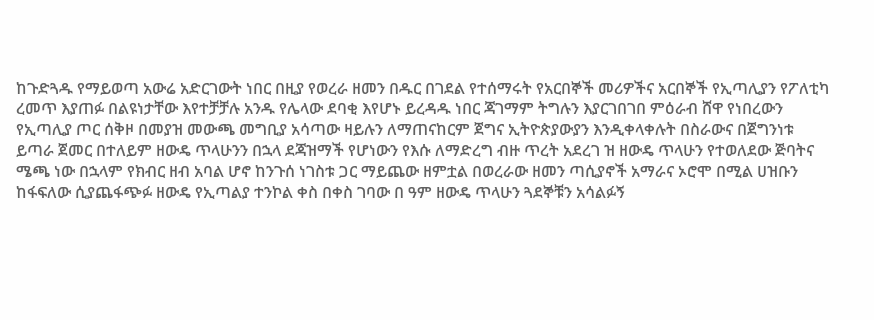ከጉድጓዱ የማይወጣ አውሬ አድርገውት ነበር በዚያ የወረራ ዘመን በዱር በገደል የተሰማሩት የአርበኞች መሪዎችና አርበኞች የኢጣሊያን የፖለቲካ ረመጥ እያጠፉ በልዩነታቸው እየተቻቻሉ አንዱ የሌላው ደባቂ እየሆኑ ይረዳዱ ነበር ጃገማም ትግሉን እያርገበገበ ምዕራብ ሸዋ የነበረውን የኢጣሊያ ጦር ሰቅዞ በመያዝ መውጫ መግቢያ አሳጣው ዛይሉን ለማጠናከርም ጀግና ኢትዮጵያውያን እንዲቀላቀሉት በስራውና በጀግንነቱ ይጣራ ጀመር በተለይም ዘውዴ ጥላሁንን በኋላ ደጃዝማች የሆነውን የእሱ ለማድረግ ብዙ ጥረት አደረገ ዝ ዘውዴ ጥላሁን የተወለደው ጅባትና ሜጫ ነው በኋላም የክብር ዘብ አባል ሆኖ ከንጉሰ ነገስቱ ጋር ማይጨው ዘምቷል በወረራው ዘመን ጣሲያኖች አማራና ኦሮሞ በሚል ሀዝቡን ከፋፍለው ሲያጨፋጭፉ ዘውዴ የኢጣልያ ተንኮል ቀስ በቀስ ገባው በ ዓም ዘውዴ ጥላሁን ጓደኞቹን አሳልፉኝ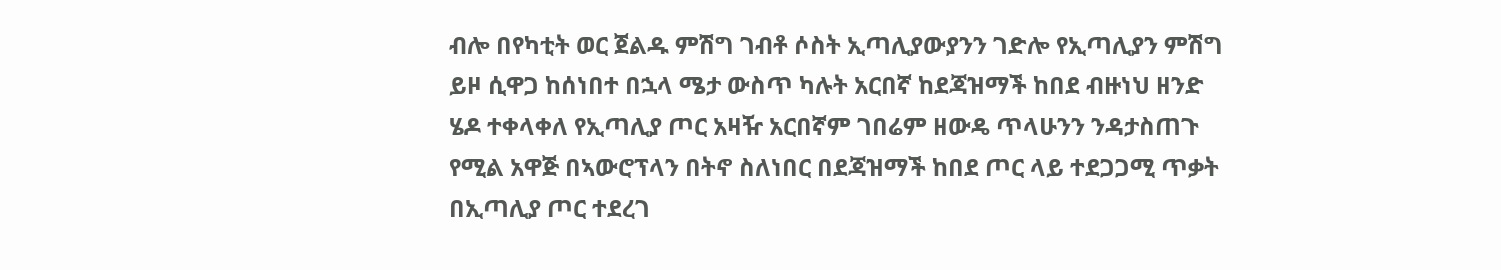ብሎ በየካቲት ወር ጀልዱ ምሽግ ገብቶ ሶስት ኢጣሊያውያንን ገድሎ የኢጣሊያን ምሽግ ይዞ ሲዋጋ ከሰነበተ በኋላ ሜታ ውስጥ ካሉት አርበኛ ከደጃዝማች ከበደ ብዙነህ ዘንድ ሄዶ ተቀላቀለ የኢጣሊያ ጦር አዛዥ አርበኛም ገበሬም ዘውዴ ጥላሁንን ንዳታስጠጉ የሚል አዋጅ በኣውሮፕላን በትኖ ስለነበር በደጃዝማች ከበደ ጦር ላይ ተደጋጋሚ ጥቃት በኢጣሊያ ጦር ተደረገ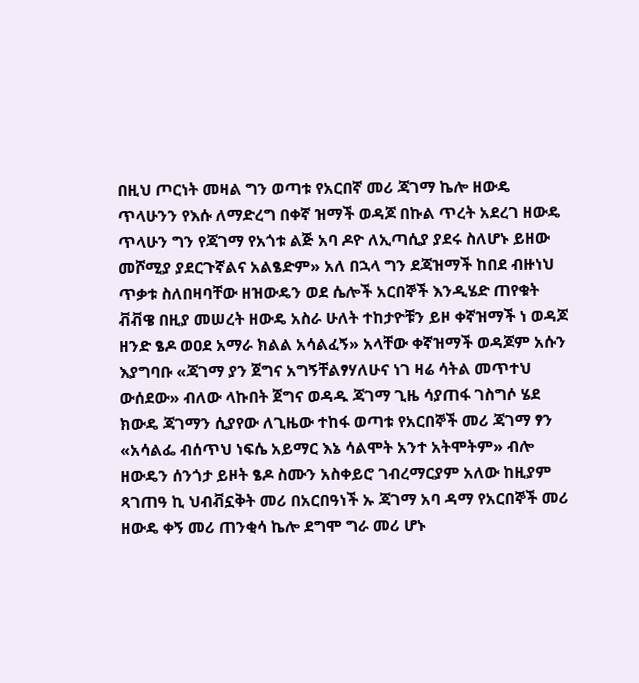በዚህ ጦርነት መዛል ግን ወጣቱ የአርበኛ መሪ ጃገማ ኬሎ ዘውዴ ጥላሁንን የእሱ ለማድረግ በቀኛ ዝማች ወዳጆ በኩል ጥረት አደረገ ዘውዴ ጥላሁን ግን የጃገማ የአጎቱ ልጅ አባ ዶዮ ለኢጣሲያ ያደሩ ስለሆኑ ይዘው መሾሚያ ያደርጉኛልና አልፄድም» አለ በኋላ ግን ደጃዝማች ከበደ ብዙነህ ጥቃቱ ስለበዛባቸው ዘዝውዴን ወደ ሴሎች አርበኞች እንዲሄድ ጠየቁት ቭቭዌ በዚያ መሠረት ዘውዴ አስራ ሁለት ተከታዮቹን ይዞ ቀኛዝማች ነ ወዳጆ ዘንድ ፄዶ ወዐደ አማራ ክልል አሳልፈኝ» አላቸው ቀኛዝማች ወዳጆም አሱን እያግባቡ «ጃገማ ያን ጀግና አግኝቸልፃሃለሁና ነገ ዛሬ ሳትል መጥተህ ውሰደው» ብለው ላኩበት ጀግና ወዳዱ ጃገማ ጊዜ ሳያጠፋ ገስግሶ ሄደ ክውዴ ጃገማን ሲያየው ለጊዜው ተከፋ ወጣቱ የአርበኞች መሪ ጃገማ ፃን «አሳልፌ ብሰጥህ ነፍሴ አይማር እኔ ሳልሞት አንተ አትሞትም» ብሎ ዘውዴን ሰንጎታ ይዞት ፄዶ ስሙን አስቀይሮ ገብረማርያም አለው ከዚያም ጻገጠዓ ኪ ህብቭኗቅት መሪ በአርበዓነች ኡ ጃገማ አባ ዳማ የአርበኞች መሪ ዘውዴ ቀኝ መሪ ጠንቂሳ ኬሎ ደግሞ ግራ መሪ ሆኑ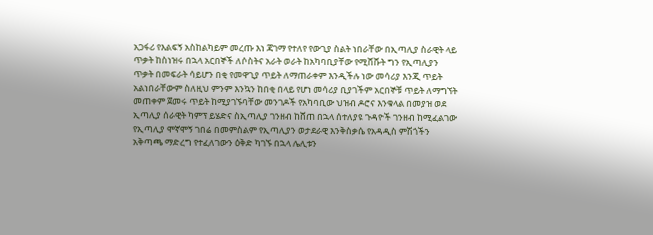አጋፋሪ የእልፍኝ አስከልካይም መረጡ እነ ጃገማ የተለየ የውጊያ ስልት ነበራቸው በኢጣሊያ ስራዊት ላይ ጥቃት ከስነዝሩ በኋላ አርበኞች ለሶስትና አራት ወራት ከአካባቢያቸው የሚሸሹት ግን የኢጣሊያን ጥቃት በመፍራት ሳይሆን በቂ የመዋጊያ ጥይት ለማጠራቀም እንዲችሉ ነው መሳሪያ እንጂ ጥይት አልነበራቸውም ስለዚህ ምንም እንኳን ከበቂ በላይ የሆነ መሳሪያ ቢያገችም አርበኞቹ ጥይት ለማግኘት መጠቀም ጀመሩ ጥይት ከሚያገኙባቸው መንገዶች የአካባቢው ህዝብ ዶሮና እንቁላል በመያዝ ወደ ኢጣሊያ ሰራዊት ካምፕ ይሄድና ስኢጣሊያ ገንዘብ ከሸጠ በኋላ ሰተለያዩ ጉዳዮች ገንዘብ ከሚፈልገው የኢጣሊያ ሞኛሞኝ ገበሬ በመምስልም የኢጣሊያን ወታደራዊ እንቅስቃሴ የአዳዲስ ምሽጎችን አቅጣጫ ማድረግ የተፈለገውን ዕቅድ ካገኙ በኋላ ሌሊቱን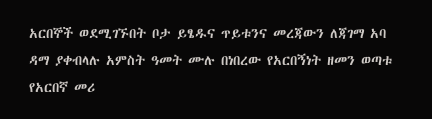አርበኞች ወደሚገኙበት ቦታ ይፄዱና ጥይቱንና መረጃውን ለጃገማ አባ ዳማ ያቀብላሉ አምስት ዓመት ሙሉ በነበረው የአርበኝነት ዘመን ወጣቱ የአርበኛ መሪ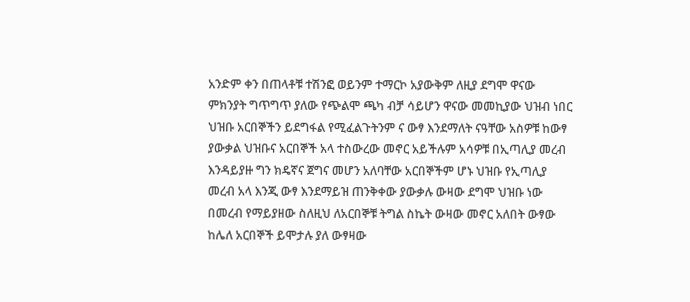አንድም ቀን በጠላቶቹ ተሽንፎ ወይንም ተማርኮ አያውቅም ለዚያ ደግሞ ዋናው ምክንያት ግጥግጥ ያለው የጭልሞ ጫካ ብቻ ሳይሆን ዋናው መመኪያው ህዝብ ነበር ህዝቡ አርበኞችን ይደግፋል የሚፈልጉትንም ና ውፃ እንደማለት ናዓቸው አስዎቹ ከውፃ ያውቃል ህዝቡና አርበኞች አላ ተስውረው መኖር አይችሉም አሳዎቹ በኢጣሊያ መረብ እንዳይያዙ ግን ክዴኛና ጀግና መሆን አለባቸው አርበኞችም ሆኑ ህዝቡ የኢጣሊያ መረብ አላ እንጂ ውፃ እንደማይዝ ጠንቅቀው ያውቃሉ ውዛው ደግሞ ህዝቡ ነው በመረብ የማይያዘው ስለዚህ ለአርበኞቹ ትግል ስኬት ውዛው መኖር አለበት ውፃው ከሌለ አርበኞች ይሞታሉ ያለ ውፃዛው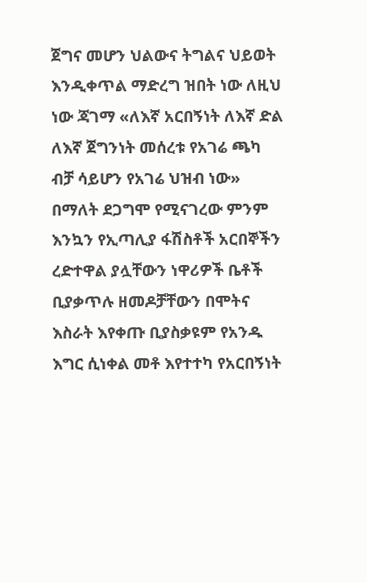ጀግና መሆን ህልውና ትግልና ህይወት እንዲቀጥል ማድረግ ዝበት ነው ለዚህ ነው ጃገማ «ለእኛ አርበኝነት ለእኛ ድል ለእኛ ጀግንነት መሰረቱ የአገሬ ጫካ ብቻ ሳይሆን የአገሬ ህዝብ ነው» በማለት ደጋግሞ የሚናገረው ምንም እንኳን የኢጣሊያ ፋሽስቶች አርበኞችን ረድተዋል ያሏቸውን ነዋሪዎች ቤቶች ቢያቃጥሉ ዘመዶቻቸውን በሞትና እስራት እየቀጡ ቢያስቃዩም የአንዱ እግር ሲነቀል መቶ እየተተካ የአርበኝነት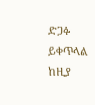ድጋፉ ይቀጥላል ከዚያ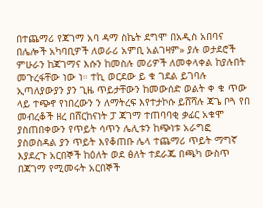በተጨማሪ የጃገማ አባ ዳማ ስኬት ደግሞ በአዲስ አበባና በሌሎች አካባቢዎች ለወራሪ አምቢ አልገዛም» ያሉ ወታደሮች ምሁራን ከጃገማና እሱን ከመስሉ መሪዎች ለመቀላቀል ከያሉበት መጉረፋቸው ነው ነ። ተኪ ወርደው ይ ቁ ገደል ይገባሉ ኢጣለያውያን ያን ጊዜ ጥይታቸውን ከመውሰድ ወልት ቀ ቁ ጥው ላይ ተጭኖ የነበረውን ን ለማትረፍ እየተታኮሱ ይሸሻሉ ጃጌ ቦጓ የበ መብረቆች ዘረ በሸርከናነት ፓ ጃገማ ተጠባባቂ ቃፊር አቁሞ ያስጠበቀውን የጥይት ሳጥን ሌሊቱን ከጭነቱ አራግፎ ያስወስዳል ያን ጥይት እየቆጠቡ ሌላ ተጨማሪ ጥይት ማግኛ እያደረጉ አርበኞች ከዕለት ወደ ፅለት ተደራጁ በጫካ ውስጥ በጃገማ የሚመሩት አርበኞች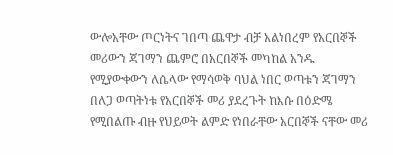ውሎአቸው ጦርነትና ገበጣ ጨዋታ ብቻ አልነበረም የአርበኞች መሪውን ጃገማን ጨምሮ በአርበኞች መካከል አንዱ የሚያውቀውን ለሴላው የማሳወቅ ባህል ነበር ወጣቱን ጃገማን በለጋ ወጣትነቱ የአርበኞች መሪ ያደረጉት ከእሱ በዕድሜ የሚበልጡ ብዙ የህይወት ልምድ የነበራቸው አርበኞች ናቸው መሪ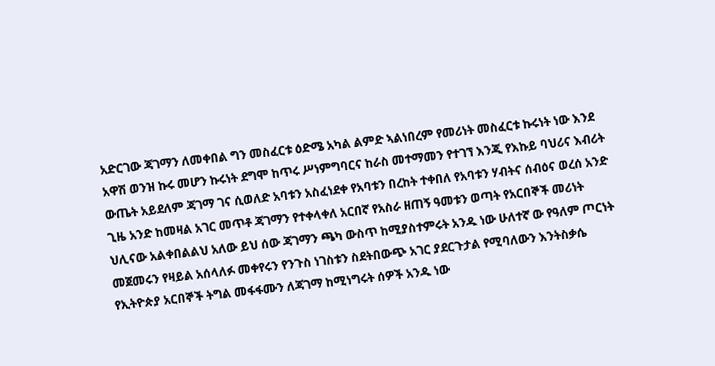አድርገው ጃገማን ለመቀበል ግን መስፈርቱ ዕድሜ አካል ልምድ ኣልነበረም የመሪነት መስፈርቱ ኩሩነት ነው እንደ አዋሽ ወንዝ ኩሩ መሆን ኩሩነት ደግሞ ከጥሩ ሥነምግባርና ከራስ መተማመን የተገኘ እንጂ የእኩይ ባህሪና እብሪት ውጤት አይደለም ጃገማ ገና ሲወለድ አባቱን አስፈነደቀ የአባቱን በረከት ተቀበለ የአባቱን ሃብትና ሰብዕና ወረሰ አንድ ጊዜ አንድ ከመዛል አገር መጥቶ ጃገማን የተቀላቀለ አርበኛ የአስራ ዘጠኝ ዓመቱን ወጣት የአርበኞች መሪነት ህሊናው አልቀበልልህ አለው ይህ ሰው ጃገማን ጫካ ውስጥ ከሚያስተምሩት አንዱ ነው ሁለተኛ ው የዓለም ጦርነት መጀመሩን የዛይል አሰላለፉ መቀየሩን የንጉስ ነገስቱን ስደትበውጭ አገር ያደርጉታል የሚባለውን እንትስቃሴ የኢትዮጵያ አርበኞች ትግል መፋፋሙን ለጃገማ ከሚነግሩት ሰዎች አንዱ ነው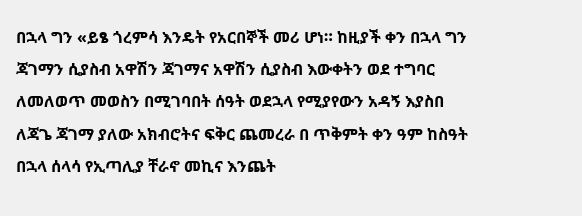በኋላ ግን «ይፄ ጎረምሳ እንዴት የአርበኞች መሪ ሆነ። ከዚያች ቀን በኋላ ግን ጃገማን ሲያስብ አዋሽን ጃገማና አዋሽን ሲያስብ እውቀትን ወደ ተግባር ለመለወጥ መወስን በሚገባበት ሰዓት ወደኋላ የሚያየውን አዳኝ እያስበ ለጃጌ ጃገማ ያለው አክብሮትና ፍቅር ጨመረራ በ ጥቅምት ቀን ዓም ከስዓት በኋላ ሰላሳ የኢጣሊያ ቸራኖ መኪና እንጨት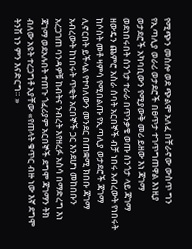የሚጭን መስሎ ወደ ጭልሞ አለፈ በቸራኖው ውስጥ ግን የኢጣሊያ ወራሪ ወታደሮች በፀጥታ ተገጥግጠዋል እነዚያ ወታደሮች አካባቢውን የሚያውቅ መሪ ይዘው እነ ጃገማ ወደነበሩበት ሰንጎታ ተራራ በጥንቃቄ ወጡ ሰንጎታ ላይ ጃገማ ዘውዴን ጨምሮ አስራ ሰባት አርበኞች ብቻ ነበሩ አብረውት የነበሩት ከሶስት መቶ ዛምሳ የሚበልጡ የኢጣሊያ ወታደሮች ጃገማ ሊኖርበት ይችላል የተባለውን መንደር በጠቋሚ ክበቡ ጃገማ አብረውት ከነበሩት ጥቂት አርበኞች ጋር እንደሆነ መከበቡን አረጋገጠ ባንዳዎቹ ከብትና ንብረት እየዘረፉ አስሳ በማድረግ እነ ጃገማ ወደአሉበት ተጠጉ ጎፈሪያም አርበኞች ደግሞ ጃገማን ትክ ብለው አዩት ተረጋግቶ አያቸው «የጠላት ቁጥር ብዙ ነው እኛ ደግሞ ትንሽ ነን ምን እናድርግ። »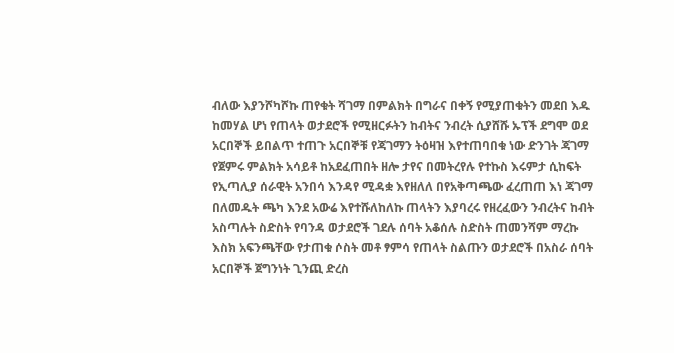ብለው እያንሾካሾኩ ጠየቁት ሻገማ በምልክት በግራና በቀኝ የሚያጠቁትን መደበ እዱ ከመሃል ሆነ የጠላት ወታደሮች የሚዘርፉትን ከብትና ንብረት ሲያሸሹ ኡፕች ደግሞ ወደ አርበኞች ይበልጥ ተጠጉ አርበኞቹ የጃገማን ትዕዛዝ እየተጠባበቁ ነው ድንገት ጃገማ የጀምሩ ምልክት አሳይቶ ከአደፈጠበት ዘሎ ታየና በመትረየሉ የተኩስ እሩምታ ሲከፍት የኢጣሊያ ሰራዊት አንበሳ እንዳየ ሚዳቋ እየዘለለ በየአቅጣጫው ፈረጠጠ እነ ጃገማ በለመዱት ጫካ እንደ አውሬ እየተሹለከለኩ ጠላትን እያባረሩ የዘረፈውን ንብረትና ከብት አስጣሉት ስድስት የባንዳ ወታደሮች ገደሉ ሰባት አቆሰሉ ስድስት ጠመንሻም ማረኩ እስክ አፍንጫቸው የታጠቁ ሶስት መቶ ፃምሳ የጠላት ስልጡን ወታደሮች በአስራ ሰባት አርበኞች ጀግንነት ጊንጪ ድረስ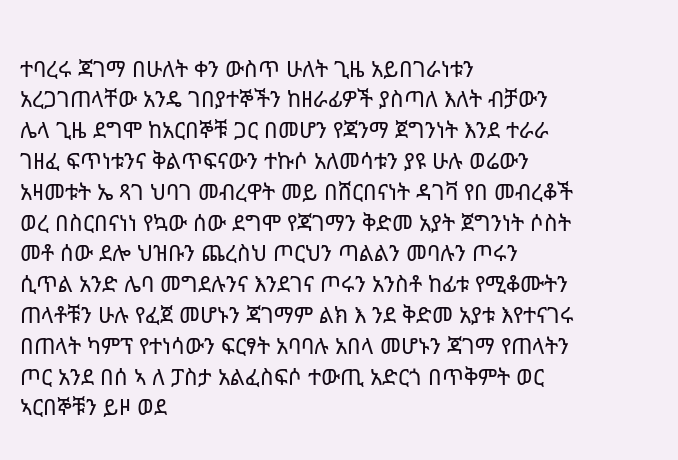ተባረሩ ጃገማ በሁለት ቀን ውስጥ ሁለት ጊዜ አይበገራነቱን አረጋገጠላቸው አንዴ ገበያተኞችን ከዘራፊዎች ያስጣለ እለት ብቻውን ሌላ ጊዜ ደግሞ ከአርበኞቹ ጋር በመሆን የጃንማ ጀግንነት እንደ ተራራ ገዘፈ ፍጥነቱንና ቅልጥፍናውን ተኩሶ አለመሳቱን ያዩ ሁሉ ወሬውን አዛመቱት ኤ ጻገ ህባገ መብረዋት መይ በሸርበናነት ዳገቫ የበ መብረቆች ወረ በስርበናነነ የኳው ሰው ደግሞ የጃገማን ቅድመ አያት ጀግንነት ሶስት መቶ ሰው ደሎ ህዝቡን ጨረስህ ጦርህን ጣልልን መባሉን ጦሩን ሲጥል አንድ ሌባ መግደሉንና እንደገና ጦሩን አንስቶ ከፊቱ የሚቆሙትን ጠላቶቹን ሁሉ የፈጀ መሆኑን ጃገማም ልክ እ ንደ ቅድመ አያቱ እየተናገሩ በጠላት ካምፕ የተነሳውን ፍርፃት አባባሉ አበላ መሆኑን ጃገማ የጠላትን ጦር አንደ በሰ ኣ ለ ፓስታ አልፈስፍሶ ተውጢ አድርጎ በጥቅምት ወር ኣርበኞቹን ይዞ ወደ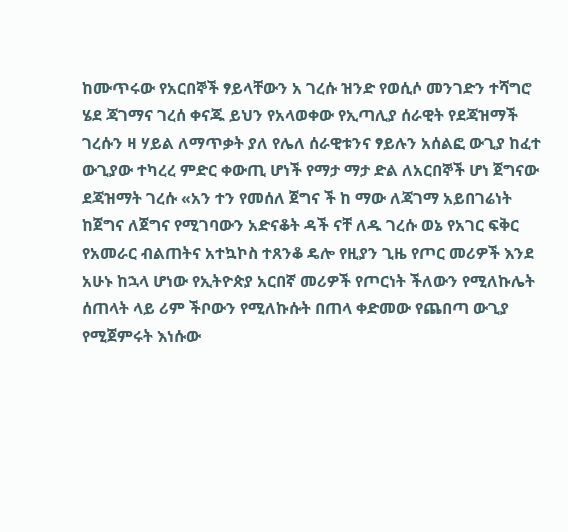ከሙጥሩው የአርበኞች ፃይላቸውን አ ገረሱ ዝንድ የወሲሶ መንገድን ተሻግሮ ሄደ ጃገማና ገረሰ ቀናጁ ይህን የአላወቀው የኢጣሊያ ሰራዊት የደጃዝማች ገረሱን ዛ ሃይል ለማጥቃት ያለ የሌለ ሰራዊቱንና ፃይሉን አሰልፎ ውጊያ ከፈተ ውጊያው ተካረረ ምድር ቀውጢ ሆነች የማታ ማታ ድል ለአርበኞች ሆነ ጀግናው ደጃዝማት ገረሱ «አን ተን የመሰለ ጀግና ች ከ ማው ለጃገማ አይበገሬነት ከጀግና ለጀግና የሚገባውን አድናቆት ዳች ናቸ ለዱ ገረሱ ወኔ የአገር ፍቅር የአመራር ብልጠትና አተኳኮስ ተጸንቆ ዴሎ የዚያን ጊዜ የጦር መሪዎች እንደ አሁኑ ከኋላ ሆነው የኢትዮጵያ አርበኛ መሪዎች የጦርነት ችለውን የሚለኩሌት ሰጠላት ላይ ሪም ችቦውን የሚለኩሱት በጠላ ቀድመው የጨበጣ ውጊያ የሚጀምሩት እነሱው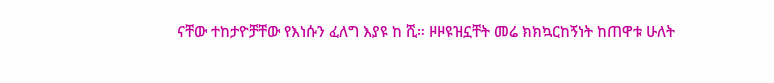ናቸው ተከታዮቻቸው የእነሱን ፈለግ እያዩ ከ ሺ። ዞዞዩዝኗቸት መሬ ክክኳርከኝነት ከጠዋቱ ሁለት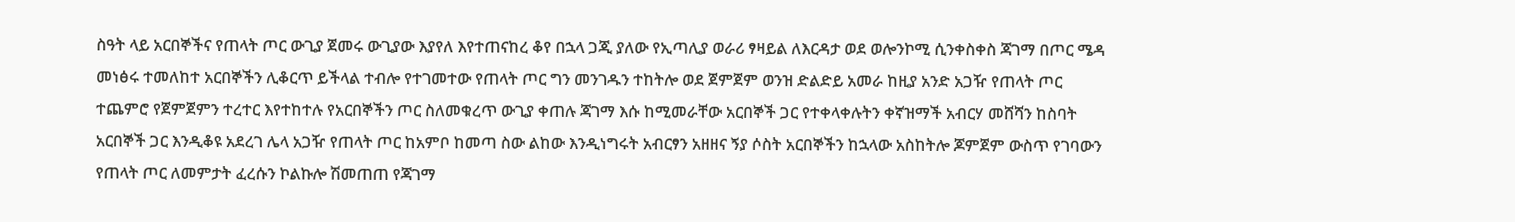ስዓት ላይ አርበኞችና የጠላት ጦር ውጊያ ጀመሩ ውጊያው እያየለ እየተጠናከረ ቆየ በኋላ ጋጂ ያለው የኢጣሊያ ወራሪ ፃዛይል ለእርዳታ ወደ ወሎንኮሚ ሲንቀስቀስ ጃገማ በጦር ሜዳ መነፅሩ ተመለከተ አርበኞችን ሊቆርጥ ይችላል ተብሎ የተገመተው የጠላት ጦር ግን መንገዱን ተከትሎ ወደ ጀምጀም ወንዝ ድልድይ አመራ ከዚያ አንድ አጋዥ የጠላት ጦር ተጨምሮ የጀምጀምን ተረተር እየተከተሉ የአርበኞችን ጦር ስለመቁረጥ ውጊያ ቀጠሉ ጃገማ እሱ ከሚመራቸው አርበኞች ጋር የተቀላቀሉትን ቀኛዝማች አብርሃ መሸሻን ከስባት አርበኞች ጋር እንዲቆዩ አደረገ ሌላ አጋዥ የጠላት ጦር ከአምቦ ከመጣ ስው ልከው እንዲነግሩት አብርፃን አዘዘና ኝያ ሶስት አርበኞችን ከኋላው አስከትሎ ጆምጀም ውስጥ የገባውን የጠላት ጦር ለመምታት ፈረሱን ኮልኩሎ ሽመጠጠ የጃገማ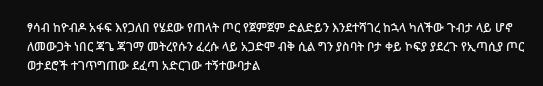ፃሳብ ከዮብዶ አፋፍ እየጋለበ የሄደው የጠላት ጦር የጀምጀም ድልድይን እንደተሻገረ ከኋላ ካለችው ጉብታ ላይ ሆኖ ለመውጋት ነበር ጃጌ ጃገማ መትረየሱን ፈረሱ ላይ አጋድሞ ብቅ ሲል ግን ያስባት ቦታ ቀይ ኮፍያ ያደረጉ የኢጣሲያ ጦር ወታደሮች ተገጥግጠው ደፈጣ አድርገው ተኝተውባታል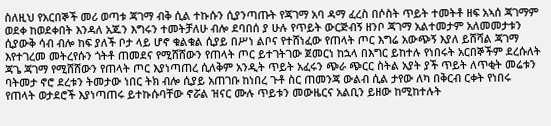ስለዚህ የአርበኞች መሪ ወጣቱ ጃገማ ብቅ ሲል ተኩሱን ሲያንጣጡት የጃገማ አባ ዳማ ፈረስ በሶስት ጥይት ተመትቶ ዘፍ አኣሰ ጃገማም ወደቀ ከወደቀበት እንዳለ አጁን እግሩን ተመትቻለሁ ብሎ ደባበሰ ያ ሁሉ የጥይት ውርጅብኝ ዘንቦ ጃገማ አልተመታም አለመመታቱን ሲያውቅ ሳብ ብሎ ከፍ ያለች ቦታ ላይ ሆኖ ቁልቁል ሲያይ በሥነ ልቦና የተሸነፈው የጠላት ጦር እግሬ አውጭኝ እያለ ይሸሻል ጃገማ እየተገረመ መትረየሱን ጎትቶ ጠመደና የሚሸሸውን የጠላት ጦር ይተገትገው ጀመርነ ከኋላ በእግር ይከተሉ የነበሩት አርበኞችም ደረሱለት ጃጌ ጃገማ የሚሸሸውን የጠላት ጦር እያነጣጠረ ሲለቅም አንዲት ጥይት አፈሩን ጭራ ጭርር ስትል አያት ያች ጥይት ለጥቂት መሬቱን ባትመታ ኖሮ ደረቱን ትመታው ነበር ትክ ብሎ ሲያይ አጠገቡ ከነበረ ጉቶ ስር ጠመንጃ ውልብ ሲል ታየው ለካ በቅርብ ርቀት የነበሩ የጠላት ወታደሮች እያነጣጠሩ ይተኩሱባቸው ኖሯል ዝናር ሙሉ ጥይቱን መውዜርና አልቢን ይዘው ከሚከተሉት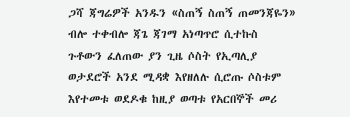ጋሻ ጃግሬዎች አንዱን «ስጠኝ ስጠኝ ጠመንጃዬን» ብሎ ተቀብሎ ጃጌ ጃገማ አነጣጥሮ ሲተኩስ ጉቶውን ፈለጠው ያን ጊዜ ሶስት የኢጣሊያ ወታደሮች አንደ ሚዳቋ እየዘለሉ ሲሮጡ ሶስቱም እየተመቱ ወደዶቁ ከዚያ ወጣቱ የአርበኞች መሪ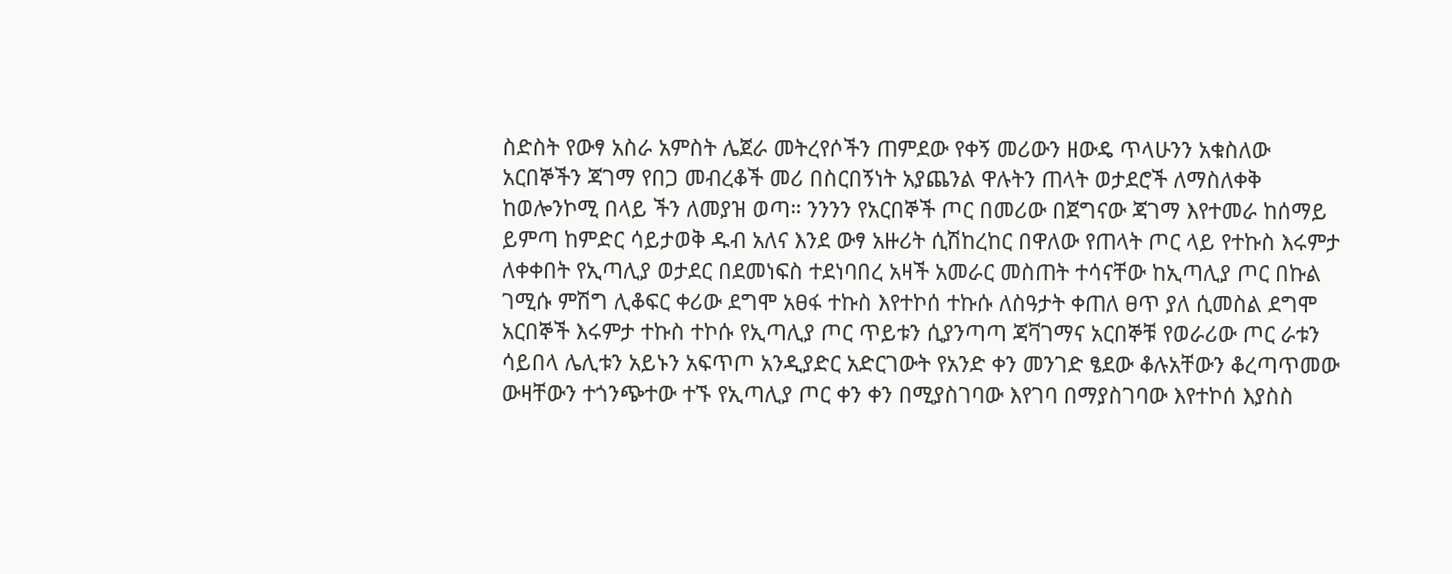ስድስት የውፃ አስራ አምስት ሌጀራ መትረየሶችን ጠምደው የቀኝ መሪውን ዘውዴ ጥላሁንን አቁስለው አርበኞችን ጃገማ የበጋ መብረቆች መሪ በስርበኝነት አያጨንል ዋሉትን ጠላት ወታደሮች ለማስለቀቅ ከወሎንኮሚ በላይ ችን ለመያዝ ወጣ። ንንንን የአርበኞች ጦር በመሪው በጀግናው ጃገማ እየተመራ ከሰማይ ይምጣ ከምድር ሳይታወቅ ዱብ አለና እንደ ውፃ አዙሪት ሲሽከረከር በዋለው የጠላት ጦር ላይ የተኩስ እሩምታ ለቀቀበት የኢጣሊያ ወታደር በደመነፍስ ተደነባበረ አዛች አመራር መስጠት ተሳናቸው ከኢጣሊያ ጦር በኩል ገሚሱ ምሽግ ሊቆፍር ቀሪው ደግሞ አፀፋ ተኩስ እየተኮሰ ተኩሱ ለስዓታት ቀጠለ ፀጥ ያለ ሲመስል ደግሞ አርበኞች እሩምታ ተኩስ ተኮሱ የኢጣሊያ ጦር ጥይቱን ሲያንጣጣ ጃቫገማና አርበኞቹ የወራሪው ጦር ራቱን ሳይበላ ሌሊቱን አይኑን አፍጥጦ አንዲያድር አድርገውት የአንድ ቀን መንገድ ፄደው ቆሉአቸውን ቆረጣጥመው ውዛቸውን ተጎንጭተው ተኙ የኢጣሊያ ጦር ቀን ቀን በሚያስገባው እየገባ በማያስገባው እየተኮሰ እያስስ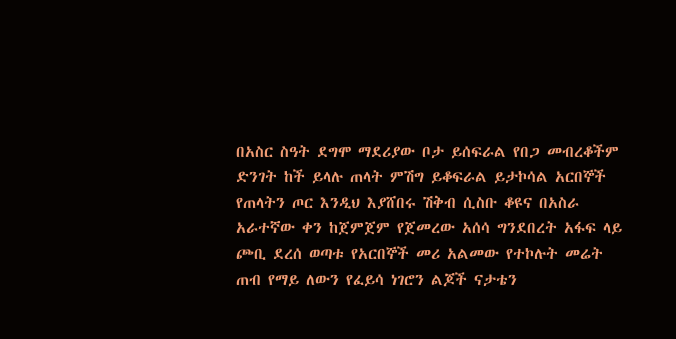በአስር ስዓት ደግሞ ማደሪያው ቦታ ይሰፍራል የበጋ መብረቆችም ድንገት ከች ይላሉ ጠላት ምሽግ ይቆፍራል ይታኮሳል አርበኞች የጠላትን ጦር እንዲህ እያሸበሩ ሽቅብ ሲስቡ ቆዩና በአስራ አራተኛው ቀን ከጀምጀም የጀመረው አሰሳ ግንደበረት አፋፍ ላይ ጮቢ ደረሰ ወጣቱ የአርበኞች መሪ አልመው የተኮሉት መሬት ጠብ የማይ ለውን የፈይሳ ነገሮን ልጆች ናታቴን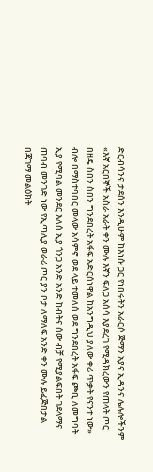ድርብሳንና ታደሰን እንዲሁም ከእነሱ ጋር የነበሩትን አራርሶ ጅማን አያና ኢዳንና ሌሉሎችንም «እኛ አርበኞች አስራ አራት ቀን ሙሉ እኛን ፍለጋ አሰሳ እያደረገ የሚዳክረውን የጠላት ጦር በዘዴ ስበን ስበን ግንደበረት አፋፍ አድርሰነዋል ከአንግዲህ ያለው ቀሪ ጥቃት የናንተ ነው» ብሎ በማስተባበር መላው አሳምኖ ወደ ላይ ተመለሰ ወደ ግንደበረት አፋፍ ጮቢ ለመግባት ኢያ የሚባል መንደር እለሰ ኢያ ጎንጋ አንድ አንድ ከብትና ሰው ብቻ የሚያልፍበት ገደላማና ጠባብ መንገድ ነው የኢጣሊያ ወራሪ ጦር ያን ቦታ ለማለፍ አንድ ቀን ሙሉ ይፈጅበታል በጃገማ መልዕክት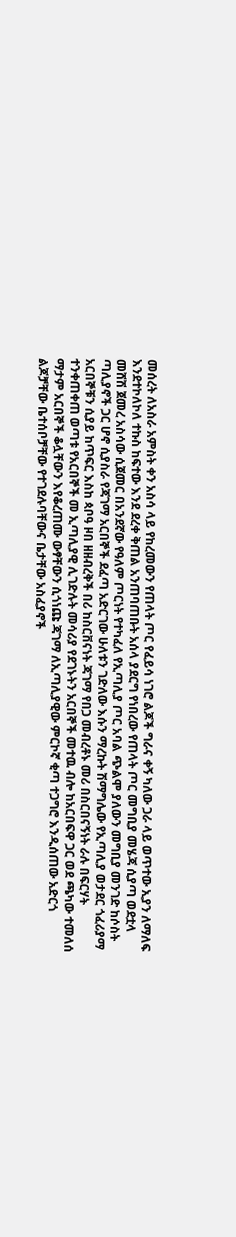መሰረት ለአስራ አምስት ቀን አስሳ ላይ የከረመውን የጠላት ጦር የፈይሳ ነገሮ ልጆች ግራና ቀኝ ካለው ጋራ ላይ ወጥተው ኢያን ለማለፍ እንደተኮለኮለ ተኩስ ከፍተው እንደ ደረቀ ቅጠል አንጠባጠቡት አሰላ ያደርግ የነበረው የጠላት ጦር መግቢያ መሄጃ ሲያጣ ወደቷላ መሸሽ ጀመረ አስሳው ሲጀመር በአንደኛው የዓለም ጦርነት የተካፈለ የኢጣሊያ ጦር አባል ጭልሞ ያለውን መግቢያ መንገድ ከሶስት ጣሊያኖች ጋር ሆኖ ሲያስራ የጃገማ አርበኞች ደፈጣ አድርገው ሁለቱን ገድለው እሱን ማረኩት ሽማግሌው የኢጣሊያ ወታደር ጎፈሪያማ አርበኞቹን ሲያይ ከጥፍር እስከ ጳቦዓ ዞበ ዘዘብረቅች በሪ ከስርቨናነት ጃገማ የበጋ መብረቶኑ መሪ በስርበናኝነት ራሉ በፍርሃት ተንቀጠቀጠ ወጣቱ የአርበኞች መ ኢጣሊያዊ ሊገድሉት መሳሪያ የደገኑትን አርበኞች መተዉ ብሎ ከአርበፍዋ ጋር ወደ ጫካው ተመለሰ ማታም አርበኞች ቆሏቸውን እየቆረጠሙ ውፃቸውን ሲጎነጩ ጃገማ ለኢጣሊያዊው ምርኮኛ ቂጣ ተጋግሮ እንዲሰጠው አድርጎ ልጆቻቸው ቤተሰቦቻቸው የተገደሉባቸውና ቤታቸው አስፈያኖች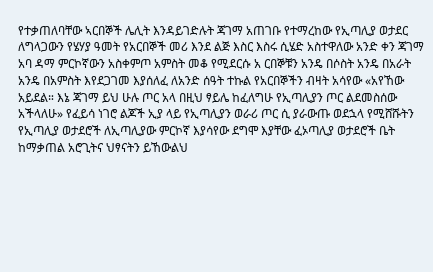የተቃጠለባቸው ኣርበኞች ሌሊት እንዳይገድሉት ጃገማ አጠገቡ የተማረከው የኢጣሊያ ወታደር ለግላጋውን የሄሃያ ዓመት የአርበኞች መሪ እንደ ልጅ እስር እስሩ ሲሄድ አስተዋለው አንድ ቀን ጃገማ አባ ዳማ ምርኮኛውን አስቀምጦ አምስት መቆ የሚደርሱ አ ርበኞቹን አንዴ በሶስት አንዴ በአራት አንዴ በአምስት እየደጋገመ እያሰለፈ ለአንድ ሰዓት ተኩል የአርበኞችን ብዛት አሳየው «አየኸው አይደል። እኔ ጃገማ ይህ ሁሉ ጦር አላ በዚህ ፃይሌ ከፈለግሁ የኢጣሊያን ጦር ልደመስሰው አችላለሁ» የፈይሳ ነገሮ ልጆች ኢያ ላይ የኢጣሊያን ወራሪ ጦር ሲ ያራውጡ ወደኋላ የሚሸሹትን የኢጣሊያ ወታደሮች ለኢጣሊያው ምርኮኛ እያሳየው ደግሞ እያቸው ፈኦጣሊያ ወታደሮች ቤት ከማቃጠል አሮጊትና ህፃናትን ይኸውልህ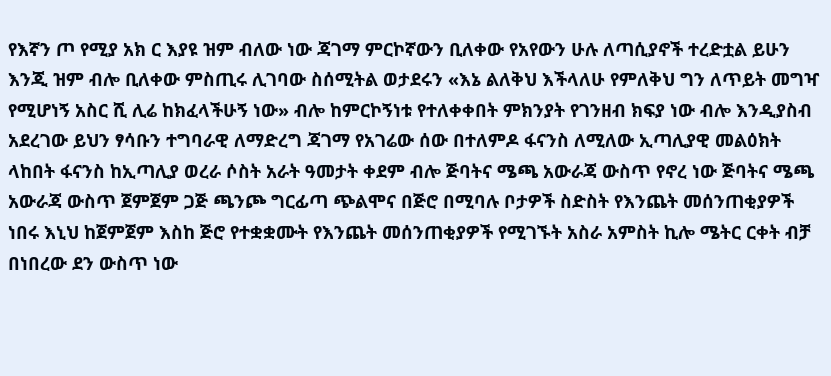የእኛን ጦ የሚያ አክ ር እያዩ ዝም ብለው ነው ጃገማ ምርኮኛውን ቢለቀው የአየውን ሁሉ ለጣሲያኖች ተረድቷል ይሁን እንጂ ዝም ብሎ ቢለቀው ምስጢሩ ሊገባው ስሰሚትል ወታደሩን «እኔ ልለቅህ እችላለሁ የምለቅህ ግን ለጥይት መግዣ የሚሆነኝ አስር ሺ ሊሬ ከክፈላችሁኝ ነው» ብሎ ከምርኮኝነቱ የተለቀቀበት ምክንያት የገንዘብ ክፍያ ነው ብሎ እንዲያስብ አደረገው ይህን ፃሳቡን ተግባራዊ ለማድረግ ጃገማ የአገሬው ሰው በተለምዶ ፋናንስ ለሚለው ኢጣሊያዊ መልዕክት ላከበት ፋናንስ ከኢጣሊያ ወረራ ሶስት አራት ዓመታት ቀደም ብሎ ጅባትና ሜጫ አውራጃ ውስጥ የኖረ ነው ጅባትና ሜጫ አውራጃ ውስጥ ጀምጀም ጋጅ ጫንጮ ግርፊጣ ጭልሞና በጅሮ በሚባሉ ቦታዎች ስድስት የእንጨት መሰንጠቂያዎች ነበሩ እኒህ ከጀምጀም እስከ ጅሮ የተቋቋሙት የእንጨት መሰንጠቂያዎች የሚገኙት አስራ አምስት ኪሎ ሜትር ርቀት ብቻ በነበረው ደን ውስጥ ነው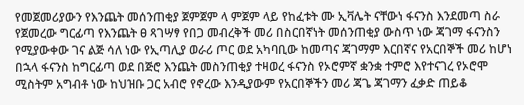የመጀመሪያውን የእንጨት መሰንጠቂያ ጀምጀም ላ ምጀም ላይ የከፈቱት ሙ ኢቫሌት ናቸውነ ፋናንስ እንደመጣ ስራ የጀመረው ግርፊጣ የእንጨት ፀ ጻገሣፃ የበጋ መብረቅች መሪ በስርበኛነት መሰንጠቂያ ውስጥ ነው ጃገማ ፋናንስን የሚያውቀው ገና ልጅ ሳለ ነው የኢጣሊያ ወራሪ ጦር ወደ አካባቢው ከመጣና ጃገማም እርበኛና የአርበኞች መሪ ከሆነ በኋላ ፋናንስ ከግርፊጣ ወደ በጅሮ እንጨት መስንጠቂያ ተዛወረ ፋናንስ የኦሮምኛ ቋንቋ ተምሮ እየተናገረ የኦሮሞ ሚስትም አግብቶ ነው ከህዝቡ ጋር አብሮ የኖረው እንዲያውም የአርበኞችን መሪ ጃጌ ጃገማን ፈቃድ ጠይቆ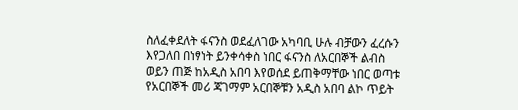ስለፈቀደለት ፋናንስ ወደፈለገው አካባቢ ሁሉ ብቻውን ፈረሱን እየጋለበ በነፃነት ይንቀሳቀስ ነበር ፋናንስ ለአርበኞች ልብስ ወይን ጠጅ ከአዲስ አበባ እየወሰደ ይጠቅማቸው ነበር ወጣቱ የአርበኞች መሪ ጃገማም አርበኞቹን አዲስ አበባ ልኮ ጥይት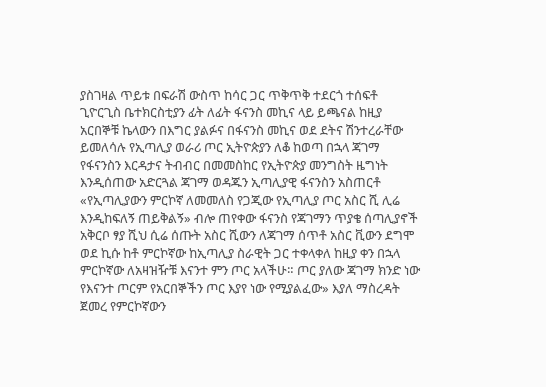ያስገዛል ጥይቱ በፍራሽ ውስጥ ከሳር ጋር ጥቅጥቅ ተደርጎ ተሰፍቶ ጊዮርጊስ ቤተክርስቲያን ፊት ለፊት ፋናንስ መኪና ላይ ይጫናል ከዚያ አርበኞቹ ኬላውን በእግር ያልፉና በፋናንስ መኪና ወደ ደትና ሽንተረራቸው ይመለሳሉ የኢጣሊያ ወራሪ ጦር ኢትዮጵያን ለቆ ከወጣ በኋላ ጃገማ የፋናንስን እርዳታና ትብብር በመመስከር የኢትዮጵያ መንግስት ዜግነት እንዲሰጠው አድርጓል ጃገማ ወዳጁን ኢጣሊያዊ ፋናንስን አስጠርቶ «የኢጣሊያውን ምርኮኛ ለመመለስ የጋጂው የኢጣሊያ ጦር አስር ሺ ሊሬ እንዲከፍለኝ ጠይቅልኝ» ብሎ ጠየቀው ፋናንስ የጃገማን ጥያቄ ሰጣሊያኖች አቅርቦ ፃያ ሺህ ሲሬ ሰጡት አስር ሺውን ለጃገማ ሰጥቶ አስር ቪውን ደግሞ ወደ ኪሱ ከቶ ምርኮኛው ከኢጣሊያ ስራዊት ጋር ተቀላቀለ ከዚያ ቀን በኋላ ምርኮኛው ለአዛዝዥቹ እናንተ ምን ጦር አላችሁ። ጦር ያለው ጃገማ ክንድ ነው የእናንተ ጦርም የአርበኞችን ጦር እያየ ነው የሚያልፈው» እያለ ማስረዳት ጀመረ የምርኮኛውን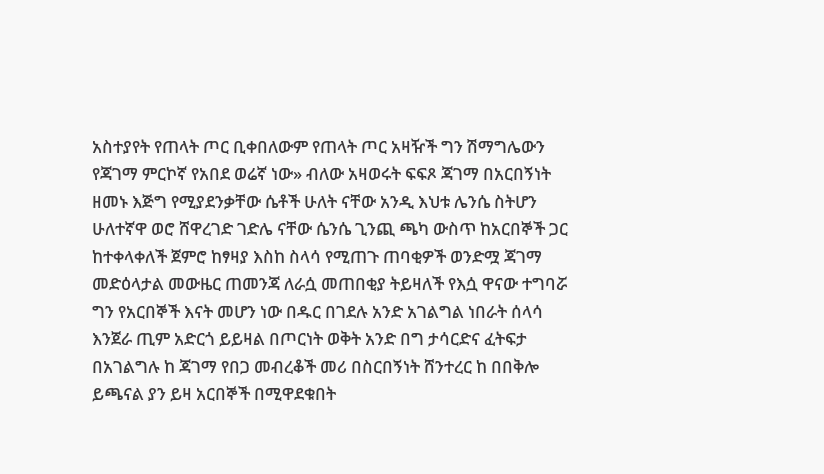አስተያየት የጠላት ጦር ቢቀበለውም የጠላት ጦር አዛዥች ግን ሽማግሌውን የጃገማ ምርኮኛ የአበደ ወሬኛ ነው» ብለው አዛወሩት ፍፍጾ ጃገማ በአርበኝነት ዘመኑ እጅግ የሚያደንቃቸው ሴቶች ሁለት ናቸው አንዲ እህቱ ሌንሴ ስትሆን ሁለተኛዋ ወሮ ሸዋረገድ ገድሌ ናቸው ሴንሴ ጊንጪ ጫካ ውስጥ ከአርበኞች ጋር ከተቀላቀለች ጀምሮ ከፃዛያ እስከ ስላሳ የሚጠጉ ጠባቂዎች ወንድሟ ጃገማ መድዕላታል መውዜር ጠመንጃ ለራሷ መጠበቂያ ትይዛለች የእሷ ዋናው ተግባሯ ግን የአርበኞች እናት መሆን ነው በዱር በገደሉ አንድ አገልግል ነበራት ሰላሳ እንጀራ ጢም አድርጎ ይይዛል በጦርነት ወቅት አንድ በግ ታሳርድና ፈትፍታ በአገልግሉ ከ ጃገማ የበጋ መብረቆች መሪ በስርበኝነት ሸንተረር ከ በበቅሎ ይጫናል ያን ይዛ አርበኞች በሚዋደቁበት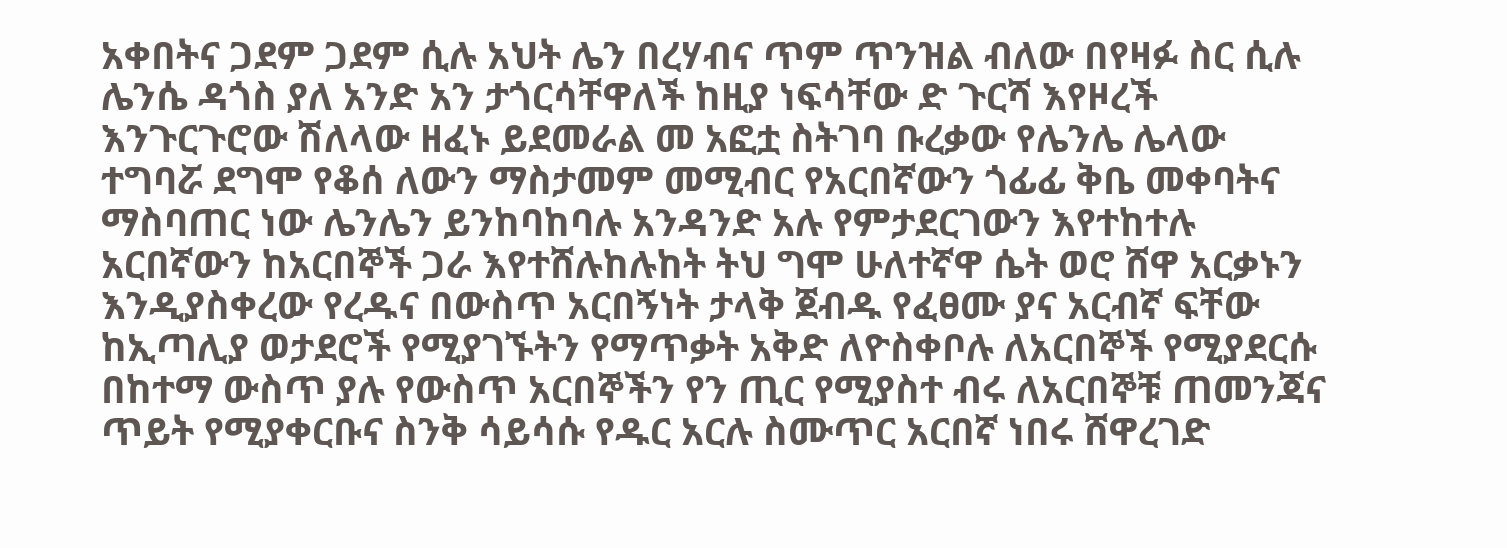አቀበትና ጋደም ጋደም ሲሉ አህት ሌን በረሃብና ጥም ጥንዝል ብለው በየዛፉ ስር ሲሉ ሌንሴ ዳጎስ ያለ አንድ አን ታጎርሳቸዋለች ከዚያ ነፍሳቸው ድ ጉርሻ እየዞረች እንጉርጉሮው ሽለላው ዘፈኑ ይደመራል መ አፎቷ ስትገባ ቡረቃው የሌንሌ ሌላው ተግባሯ ደግሞ የቆሰ ለውን ማስታመም መሚብር የአርበኛውን ጎፊፊ ቅቤ መቀባትና ማስባጠር ነው ሌንሌን ይንከባከባሉ አንዳንድ አሉ የምታደርገውን እየተከተሉ አርበኛውን ከአርበኞች ጋራ እየተሸሉከሉከት ትህ ግሞ ሁለተኛዋ ሴት ወሮ ሸዋ አርቃኑን እንዲያስቀረው የረዱና በውስጥ አርበኝነት ታላቅ ጀብዱ የፈፀሙ ያና አርብኛ ፍቸው ከኢጣሊያ ወታደሮች የሚያገኙትን የማጥቃት አቅድ ለዮስቀቦሉ ለአርበኞች የሚያደርሱ በከተማ ውስጥ ያሉ የውስጥ አርበኞችን የን ጢር የሚያስተ ብሩ ለአርበኞቹ ጠመንጃና ጥይት የሚያቀርቡና ስንቅ ሳይሳሱ የዱር አርሉ ስሙጥር አርበኛ ነበሩ ሸዋረገድ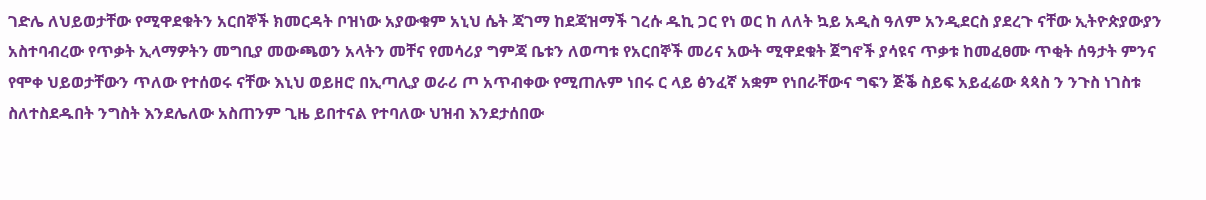ገድሌ ለህይወታቸው የሚዋደቁትን አርበኞች ክመርዳት ቦዝነው አያውቁም አኒህ ሴት ጃገማ ከደጃዝማች ገረሱ ዱኪ ጋር የነ ወር ከ ለለት ኳይ አዲስ ዓለም አንዲደርስ ያደረጉ ናቸው ኢትዮጵያውያን አስተባብረው የጥቃት ኢላማዎትን መግቢያ መውጫወን አላትን መቸና የመሳሪያ ግምጃ ቤቱን ለወጣቱ የአርበኞች መሪና አውት ሚዋደቁት ጀግኖች ያሳዩና ጥቃቱ ከመፈፀሙ ጥቂት ሰዓታት ምንና የሞቀ ህይወታቸውን ጥለው የተሰወሩ ናቸው እኒህ ወይዘሮ በኢጣሊያ ወራሪ ጦ አጥብቀው የሚጠሉም ነበሩ ር ላይ ፅንፈኛ አቋም የነበራቸውና ግፍን ጅቕ ስይፍ አይፈሬው ጳጳስ ን ንጉስ ነገስቱ ስለተስደዱበት ንግስት እንደሌለው አስጠንም ጊዜ ይበተናል የተባለው ህዝብ እንደታሰበው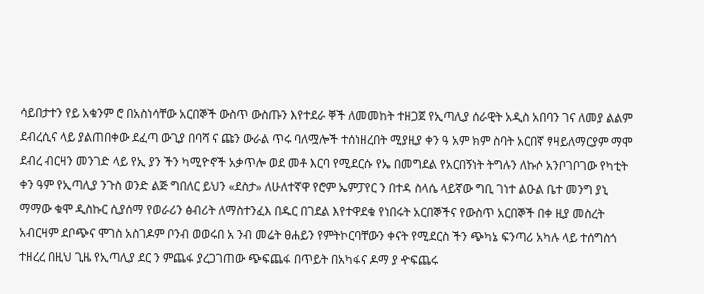ሳይበታተን የይ አቁንም ሮ በአስነሳቸው አርበኞች ውስጥ ውስጡን እየተደራ ቐች ለመመከት ተዘጋጀ የኢጣሊያ ሰራዊት አዲስ አበባን ገና ለመያ ልልም ደብረሲና ላይ ያልጠበቀው ደፈጣ ውጊያ በባሻ ና ጩን ውራል ጥሩ ባለሟሎች ተሰነዘረበት ሚያዚያ ቀን ዓ አም ክም ስባት አርበኛ ፃዛይለማርያም ማሞ ደብረ ብርዛን መንገድ ላይ የኢ ያን ችን ካሚዮኖች አቃጥሎ ወደ መቶ እርባ የሚደርሱ የኤ በመግደል የአርበኝነት ትግሉን ለኩሶ አንቦገቦገው የካቲት ቀን ዓም የኢጣሊያ ንጉስ ወንድ ልጅ ግበለር ይህን «ደስታ» ለሁለተኛዋ የሮም ኤምፓየር ን በተዳ ስላሴ ላይኛው ግቢ ገነተ ልዑል ቤተ መንግ ያኒ ማማው ቁሞ ዲስኩር ሲያሰማ የወራሪን ፅብሪት ለማስተንፈእ በዱር በገደል እየተዋደቁ የነበሩት አርበኞችና የውስጥ አርበኞች በቀ ዚያ መስረት አብርዛም ደቦጭና ሞገስ አስገዶም ቦንብ ወወሩበ አ ንብ መሬት ፀሐይን የምትኮርባቸውን ቀናት የሚደርስ ችን ጭካኔ ፍንጣሪ አካሉ ላይ ተሰግስጎ ተዘረረ በዚህ ጊዜ የኢጣሊያ ደር ን ምጨፋ ያረጋገጠው ጭፍጨፋ በጥይት በአካፋና ዶማ ያ ዯፍጨሩ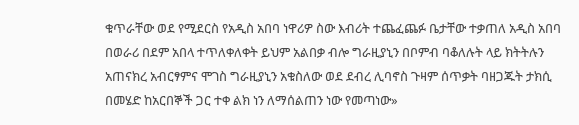ቁጥራቸው ወደ የሚደርስ የአዲስ አበባ ነዋሪዎ ስው እብሪት ተጨፈጨፉ ቤታቸው ተቃጠለ አዲስ አበባ በወራሪ በደም አበላ ተጥለቀለቀት ይህም አልበቃ ብሎ ግራዚያኒን በቦምብ ባቆለሉት ላይ ክትትሉን አጠናክረ አብርፃምና ሞገስ ግራዚያኒን አቁስለው ወደ ደብረ ሊባኖስ ጉዛም ሰጥቃት ባዘጋጁት ታክሲ በመሄድ ከአርበኞች ጋር ተቀ ልክ ነን ለማሰልጠን ነው የመጣነው»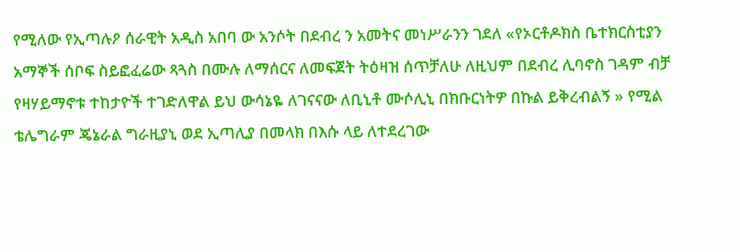የሚለው የኢጣሉዖ ሰራዊት አዲስ አበባ ው አንሶት በደብረ ን አመትና መነሥራንን ገደለ «የኦርቶዶክስ ቤተክርስቲያን አማኞች ሰቦፍ ስይፎፈሬው ጻጓስ በሙሉ ለማሰርና ለመፍጀት ትዕዛዝ ሰጥቻለሁ ለዚህም በደብረ ሊባኖስ ገዳም ብቻ የዛሃይማኖቱ ተከታዮች ተገድለዋል ይህ ውሳኔዬ ለገናናው ለቢኒቶ ሙሶሊኒ በክቡርነትዎ በኩል ይቅረብልኝ » የሚል ቴሌግራም ጄኔራል ግራዚያኒ ወደ ኢጣሊያ በመላክ በእሱ ላይ ለተደረገው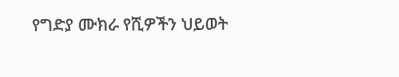የግድያ ሙክራ የሺዎችን ህይወት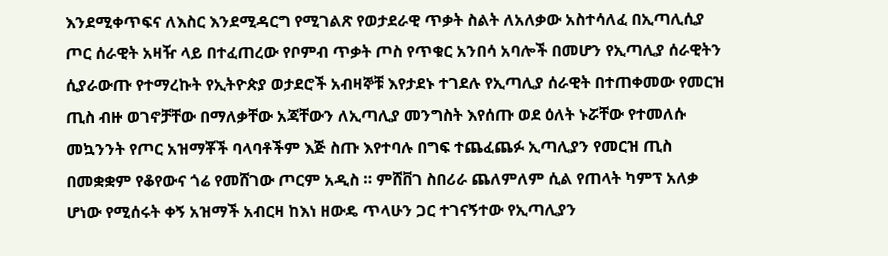እንደሚቀጥፍና ለእስር እንደሚዳርግ የሚገልጽ የወታደራዊ ጥቃት ስልት ለአለቃው አስተሳለፈ በኢጣሊሲያ ጦር ሰራዊት አዛዥ ላይ በተፈጠረው የቦምብ ጥቃት ጦስ የጥቁር አንበሳ አባሎች በመሆን የኢጣሊያ ሰራዊትን ሲያራውጡ የተማረኩት የኢትዮጵያ ወታደሮች አብዛኞቹ እየታደኑ ተገደሉ የኢጣሊያ ሰራዊት በተጠቀመው የመርዝ ጢስ ብዙ ወገኖቻቸው በማለቃቸው አጃቸውን ለኢጣሊያ መንግስት እየሰጡ ወደ ዕለት ኑሯቸው የተመለሱ መኳንንት የጦር አዝማቾች ባላባቶችም እጅ ስጡ እየተባሉ በግፍ ተጨፈጨፉ ኢጣሊያን የመርዝ ጢስ በመቋቋም የቆየውና ጎሬ የመሸገው ጦርም አዲስ ። ምሸቨገ ስበሪራ ጨለምለም ሲል የጠላት ካምፕ አለቃ ሆነው የሚሰሩት ቀኝ አዝማች አብርዛ ከእነ ዘውዴ ጥላሁን ጋር ተገናኝተው የኢጣሊያን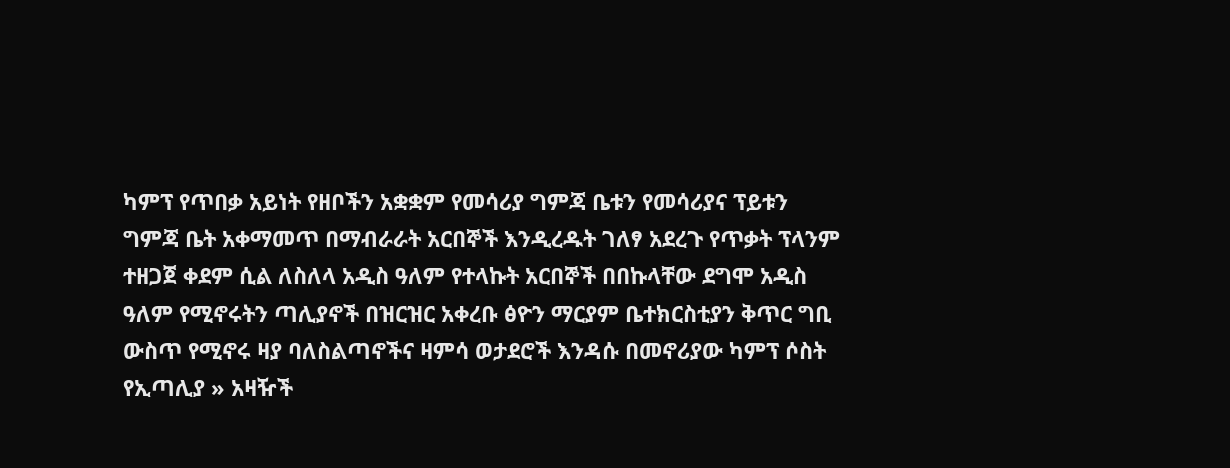ካምፕ የጥበቃ አይነት የዘቦችን አቋቋም የመሳሪያ ግምጃ ቤቱን የመሳሪያና ፕይቱን ግምጃ ቤት አቀማመጥ በማብራራት አርበኞች እንዲረዱት ገለፃ አደረጉ የጥቃት ፕላንም ተዘጋጀ ቀደም ሲል ለስለላ አዲስ ዓለም የተላኩት አርበኞች በበኩላቸው ደግሞ አዲስ ዓለም የሚኖሩትን ጣሊያኖች በዝርዝር አቀረቡ ፅዮን ማርያም ቤተክርስቲያን ቅጥር ግቢ ውስጥ የሚኖሩ ዛያ ባለስልጣኖችና ዛምሳ ወታደሮች እንዳሱ በመኖሪያው ካምፕ ሶስት የኢጣሊያ » አዛዥች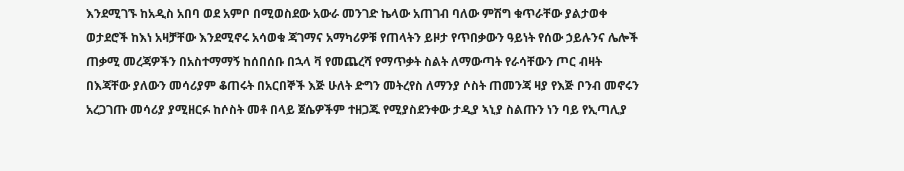እንደሚገኙ ከአዲስ አበባ ወደ አምቦ በሚወስደው አውራ መንገድ ኬላው አጠገብ ባለው ምሽግ ቁጥራቸው ያልታወቀ ወታደሮች ከእነ አዛቻቸው እንደሚኖሩ አሳወቁ ጃገማና አማካሪዎቹ የጠላትን ይዞታ የጥበቃውን ዓይነት የሰው ኃይሉንና ሌሎች ጠቃሚ መረጃዎችን በአስተማማኝ ከሰበሰቡ በኋላ ቫ የመጨረሻ የማጥቃት ስልት ለማውጣት የራሳቸውን ጦር ብዛት በእጃቸው ያለውን መሳሪያም ቆጠሩት በአርበኞች እጅ ሁለት ድግን መትረየስ ለማንያ ሶስት ጠመንጃ ዛያ የእጅ ቦንብ መኖሩን አረጋገጡ መሳሪያ ያሚዘርፉ ከሶስት መቶ በላይ ጀሴዎችም ተዘጋጁ የሚያስደንቀው ታዲያ ኣኒያ ስልጡን ነን ባይ የኢጣሊያ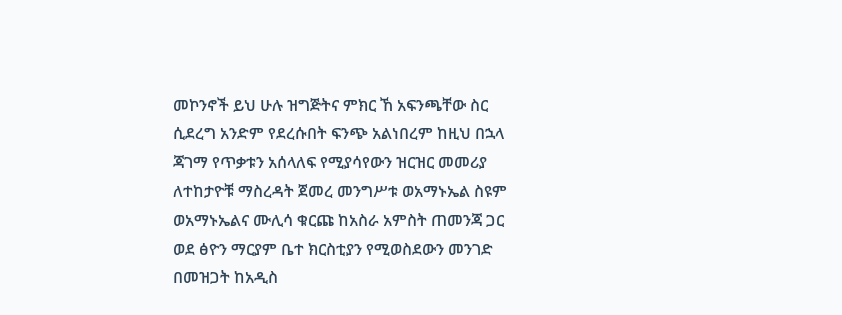መኮንኖች ይህ ሁሉ ዝግጅትና ምክር ኸ አፍንጫቸው ስር ሲደረግ አንድም የደረሱበት ፍንጭ አልነበረም ከዚህ በኋላ ጃገማ የጥቃቱን አሰላለፍ የሚያሳየውን ዝርዝር መመሪያ ለተከታዮቹ ማስረዳት ጀመረ መንግሥቱ ወአማኑኤል ስዩም ወአማኑኤልና ሙሊሳ ቁርጩ ከአስራ አምስት ጠመንጃ ጋር ወደ ፅዮን ማርያም ቤተ ክርስቲያን የሚወስደውን መንገድ በመዝጋት ከአዲስ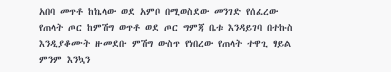አበባ መጥቶ ከኬላው ወደ አምቦ በሚወስደው መንገድ የሰፈረው የጠላት ጦር ከምሽግ ወጥቶ ወደ ጦር ግምጃ ቤቱ እንዳይገባ በተኩስ እንዲያቆሙት ዙመደቡ ምሽግ ውስጥ የነበረው የጠላት ተዋጊ ፃይል ምንም እንኳን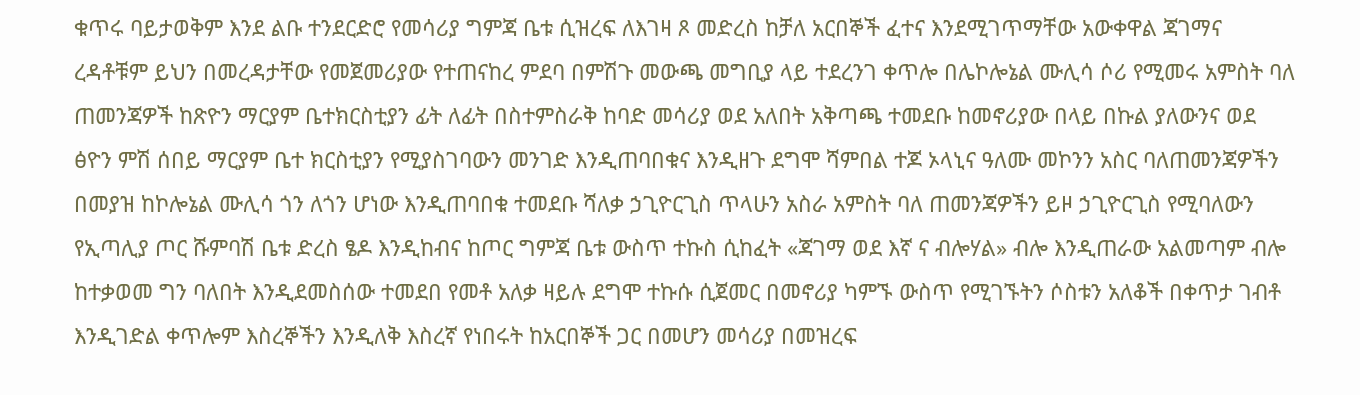ቁጥሩ ባይታወቅም እንደ ልቡ ተንደርድሮ የመሳሪያ ግምጃ ቤቱ ሲዝረፍ ለእገዛ ጾ መድረስ ከቻለ አርበኞች ፈተና እንደሚገጥማቸው አውቀዋል ጃገማና ረዳቶቹም ይህን በመረዳታቸው የመጀመሪያው የተጠናከረ ምደባ በምሽጉ መውጫ መግቢያ ላይ ተደረንገ ቀጥሎ በሌኮሎኔል ሙሊሳ ሶሪ የሚመሩ አምስት ባለ ጠመንጃዎች ከጽዮን ማርያም ቤተክርስቲያን ፊት ለፊት በስተምስራቅ ከባድ መሳሪያ ወደ አለበት አቅጣጫ ተመደቡ ከመኖሪያው በላይ በኩል ያለውንና ወደ ፅዮን ምሽ ሰበይ ማርያም ቤተ ክርስቲያን የሚያስገባውን መንገድ እንዲጠባበቁና እንዲዘጉ ደግሞ ሻምበል ተጆ ኦላኒና ዓለሙ መኮንን አስር ባለጠመንጃዎችን በመያዝ ከኮሎኔል ሙሊሳ ጎን ለጎን ሆነው እንዲጠባበቁ ተመደቡ ሻለቃ ኃጊዮርጊስ ጥላሁን አስራ አምስት ባለ ጠመንጃዎችን ይዞ ኃጊዮርጊስ የሚባለውን የኢጣሊያ ጦር ሹምባሽ ቤቱ ድረስ ፄዶ እንዲከብና ከጦር ግምጃ ቤቱ ውስጥ ተኩስ ሲከፈት «ጃገማ ወደ እኛ ና ብሎሃል» ብሎ እንዲጠራው አልመጣም ብሎ ከተቃወመ ግን ባለበት እንዲደመስሰው ተመደበ የመቶ አለቃ ዛይሉ ደግሞ ተኩሱ ሲጀመር በመኖሪያ ካምኙ ውስጥ የሚገኙትን ሶስቱን አለቆች በቀጥታ ገብቶ እንዲገድል ቀጥሎም እስረኞችን እንዲለቅ እስረኛ የነበሩት ከአርበኞች ጋር በመሆን መሳሪያ በመዝረፍ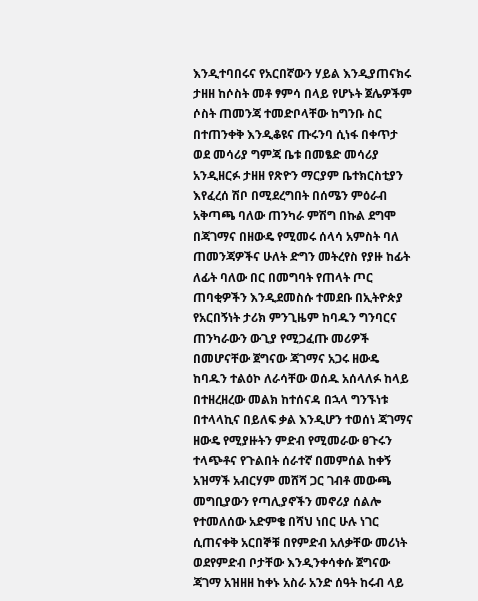እንዲተባበሩና የአርበኛውን ሃይል እንዲያጠናክሩ ታዘዘ ከሶስት መቶ ፃምሳ በላይ የሆኑት ጀሌዎችም ሶስት ጠመንጃ ተመድቦላቸው ከግንቡ ስር በተጠንቀቅ እንዲቆዩና ጡሩንባ ሲነፋ በቀጥታ ወደ መሳሪያ ግምጃ ቤቱ በመፄድ መሳሪያ አንዲዘርፉ ታዘዘ የጽዮን ማርያም ቤተክርስቲያን እየፈረሰ ሽቦ በሚደረግበት በሰሜን ምዕራብ አቅጣጫ ባለው ጠንካራ ምሽግ በኩል ደግሞ በጃገማና በዘውዴ የሚመሩ ሰላሳ አምስት ባለ ጠመንጃዎችና ሁለት ድግን መትረየስ የያዙ ከፊት ለፊት ባለው በር በመግባት የጠላት ጦር ጠባቂዎችን እንዲደመስሱ ተመደቡ በኢትዮጵያ የአርበኝነት ታሪክ ምንጊዜም ከባዱን ግንባርና ጠንካራውን ውጊያ የሚጋፈጡ መሪዎች በመሆናቸው ጀግናው ጃገማና አጋሩ ዘውዴ ከባዱን ተልዕኮ ለራሳቸው ወሰዱ አሰላለፉ ከላይ በተዘረዘረው መልክ ከተሰናዳ በኋላ ግንኙነቱ በተላላኪና በይለፍ ቃል እንዲሆን ተወሰነ ጃገማና ዘውዴ የሚያዙትን ምድብ የሚመራው ፀጉሩን ተላጭቶና የጉልበት ሰራተኛ በመምሰል ከቀኝ አዝማች አብርሃም መሸሻ ጋር ገብቶ መውጫ መግቢያውን የጣሊያኖችን መኖሪያ ሰልሎ የተመለሰው አድምቄ በሻህ ነበር ሁሉ ነገር ሲጠናቀቅ አርበኞቹ በየምድብ አለቃቸው መሪነት ወደየምድብ ቦታቸው እንዲንቀሳቀሱ ጀግናው ጃገማ አዝዘዘ ከቀኑ አስራ አንድ ሰዓት ከሩብ ላይ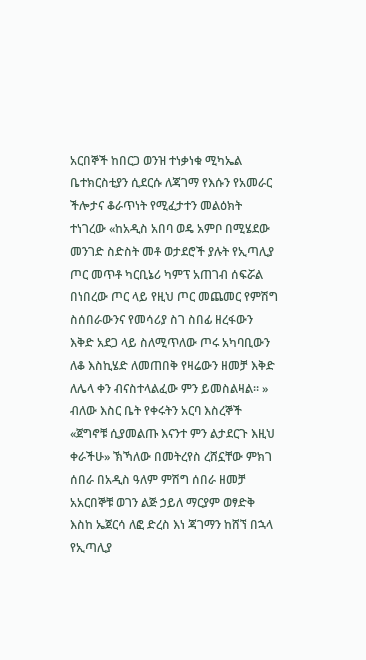አርበኞች ከበርጋ ወንዝ ተነቃነቁ ሚካኤል ቤተክርስቲያን ሲደርሱ ለጃገማ የእሱን የአመራር ችሎታና ቆራጥነት የሚፈታተን መልዕክት ተነገረው «ከአዲስ አበባ ወዴ አምቦ በሚሄደው መንገድ ስድስት መቶ ወታደሮች ያሉት የኢጣሊያ ጦር መጥቶ ካርቢኔሪ ካምፕ አጠገብ ሰፍሯል በነበረው ጦር ላይ የዚህ ጦር መጨመር የምሽግ ስሰበራውንና የመሳሪያ ስገ ስበፊ ዘረፋውን እቅድ አደጋ ላይ ስለሚጥለው ጦሩ አካባቢውን ለቆ እስኪሄድ ለመጠበቅ የዛሬውን ዘመቻ እቅድ ለሌላ ቀን ብናስተላልፈው ምን ይመስልዛል። » ብለው እስር ቤት የቀሩትን አርባ እስረኞች «ጀግኖቹ ሲያመልጡ እናንተ ምን ልታደርጉ እዚህ ቀራችሁ» ኽኻለው በመትረየስ ረሸኗቸው ምክገ ሰበራ በአዲስ ዓለም ምሽግ ሰበራ ዘመቻ አአርበኞቹ ወገን ልጅ ኃይለ ማርያም ወፃድቅ እስከ ኤጀርሳ ለፎ ድረስ እነ ጃገማን ከሸኘ በኋላ የኢጣሊያ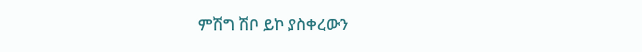ምሽግ ሽቦ ይኮ ያስቀረውን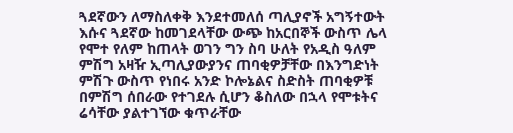ጓደኛውን ለማስለቀቅ እንደተመለሰ ጣሊያኖች አግኝተውት እሱና ጓደኛው ከመገደላቸው ውጭ ከአርበኞች ውስጥ ሌላ የሞተ የለም ከጠላት ወገን ግን ስባ ሁለት የአዲስ ዓለም ምሽግ አዛዥ ኢጣሊያውያንና ጠባቂዎቻቸው በእንግድነት ምሽጉ ውስጥ የነበሩ አንድ ኮሎኔልና ስድስት ጠባቂዎቹ በምሽግ ሰበራው የተገደሉ ሲሆን ቆስለው በኋላ የሞቱትና ሬሳቸው ያልተገኘው ቁጥራቸው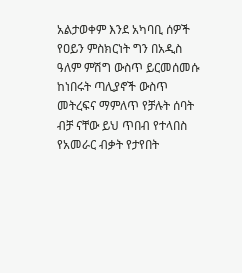አልታወቀም እንደ አካባቢ ሰዎች የዐይን ምስክርነት ግን በአዲስ ዓለም ምሽግ ውስጥ ይርመሰመሱ ከነበሩት ጣሊያኖች ውስጥ መትረፍና ማምለጥ የቻሉት ሰባት ብቻ ናቸው ይህ ጥበብ የተላበስ የአመራር ብቃት የታየበት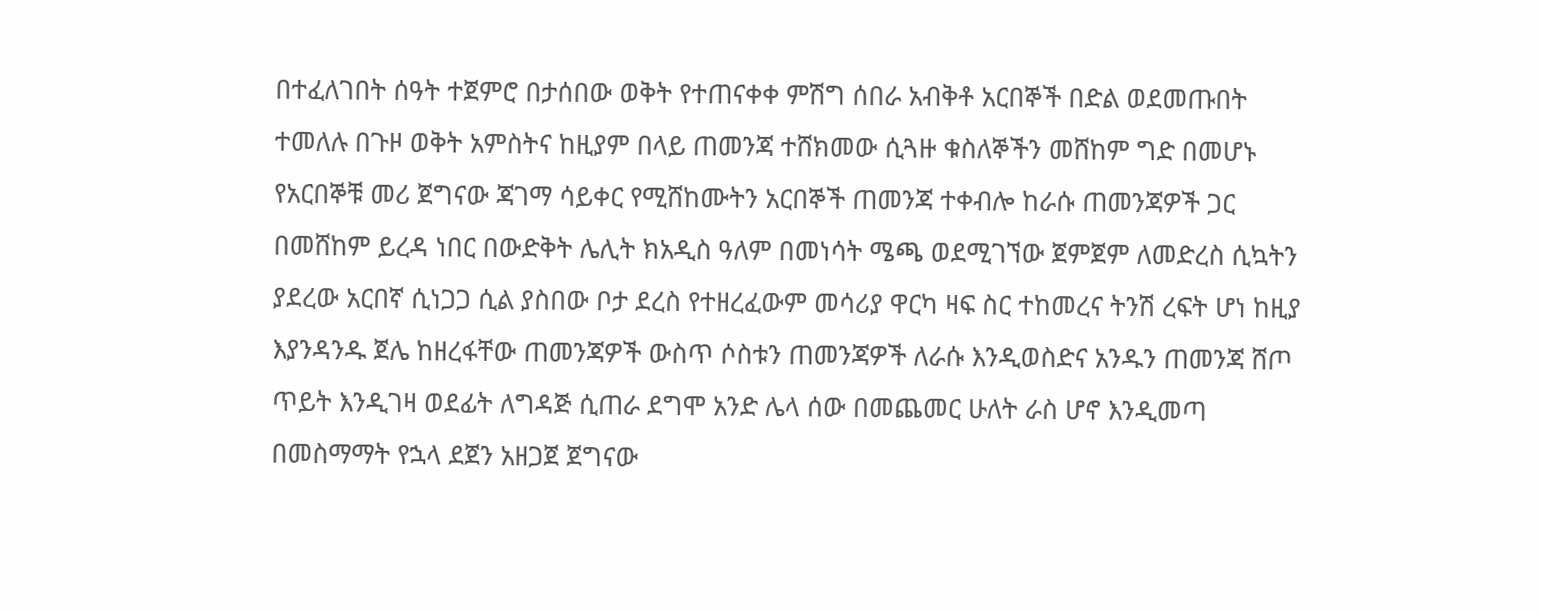በተፈለገበት ሰዓት ተጀምሮ በታሰበው ወቅት የተጠናቀቀ ምሽግ ሰበራ አብቅቶ አርበኞች በድል ወደመጡበት ተመለሉ በጉዞ ወቅት አምስትና ከዚያም በላይ ጠመንጃ ተሸክመው ሲጓዙ ቁስለኞችን መሸከም ግድ በመሆኑ የአርበኞቹ መሪ ጀግናው ጃገማ ሳይቀር የሚሸከሙትን አርበኞች ጠመንጃ ተቀብሎ ከራሱ ጠመንጃዎች ጋር በመሸከም ይረዳ ነበር በውድቅት ሌሊት ክአዲስ ዓለም በመነሳት ሜጫ ወደሚገኘው ጀምጀም ለመድረስ ሲኳትን ያደረው አርበኛ ሲነጋጋ ሲል ያስበው ቦታ ደረስ የተዘረፈውም መሳሪያ ዋርካ ዛፍ ስር ተከመረና ትንሽ ረፍት ሆነ ከዚያ እያንዳንዱ ጀሌ ከዘረፋቸው ጠመንጃዎች ውስጥ ሶስቱን ጠመንጃዎች ለራሱ እንዲወስድና አንዱን ጠመንጃ ሸጦ ጥይት እንዲገዛ ወደፊት ለግዳጅ ሲጠራ ደግሞ አንድ ሌላ ሰው በመጨመር ሁለት ራስ ሆኖ እንዲመጣ በመስማማት የኋላ ደጀን አዘጋጀ ጀግናው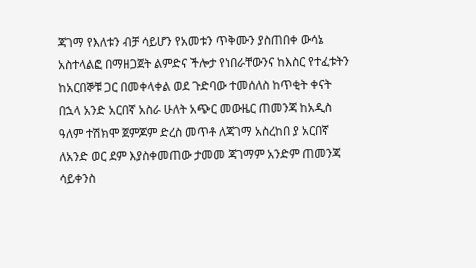ጃገማ የእለቱን ብቻ ሳይሆን የአመቱን ጥቅሙን ያስጠበቀ ውሳኔ አስተላልፎ በማዘጋጀት ልምድና ችሎታ የነበራቸውንና ከእስር የተፈቱትን ከአርበኞቹ ጋር በመቀላቀል ወደ ጉድባው ተመሰለስ ከጥቂት ቀናት በኋላ አንድ አርበኛ አስራ ሁለት አጭር መውዜር ጠመንጃ ከአዲስ ዓለም ተሽክሞ ጀምጆም ድረስ መጥቶ ለጃገማ አስረከበ ያ አርበኛ ለአንድ ወር ደም እያስቀመጠው ታመመ ጃገማም አንድም ጠመንጃ ሳይቀንስ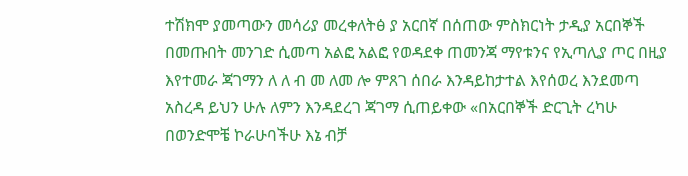ተሽክሞ ያመጣውን መሳሪያ መረቀለትፅ ያ አርበኛ በሰጠው ምስክርነት ታዲያ አርበኞች በመጡበት መንገድ ሲመጣ አልፎ አልፎ የወዳደቀ ጠመንጃ ማየቱንና የኢጣሊያ ጦር በዚያ እየተመራ ጃገማን ለ ለ ብ መ ለመ ሎ ምጸገ ሰበራ እንዳይከታተል እየሰወረ እንደመጣ አስረዳ ይህን ሁሉ ለምን እንዳደረገ ጃገማ ሲጠይቀው «በአርበኞች ድርጊት ረካሁ በወንድሞቼ ኮራሁባችሁ እኔ ብቻ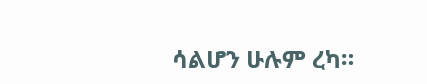ሳልሆን ሁሉም ረካ።